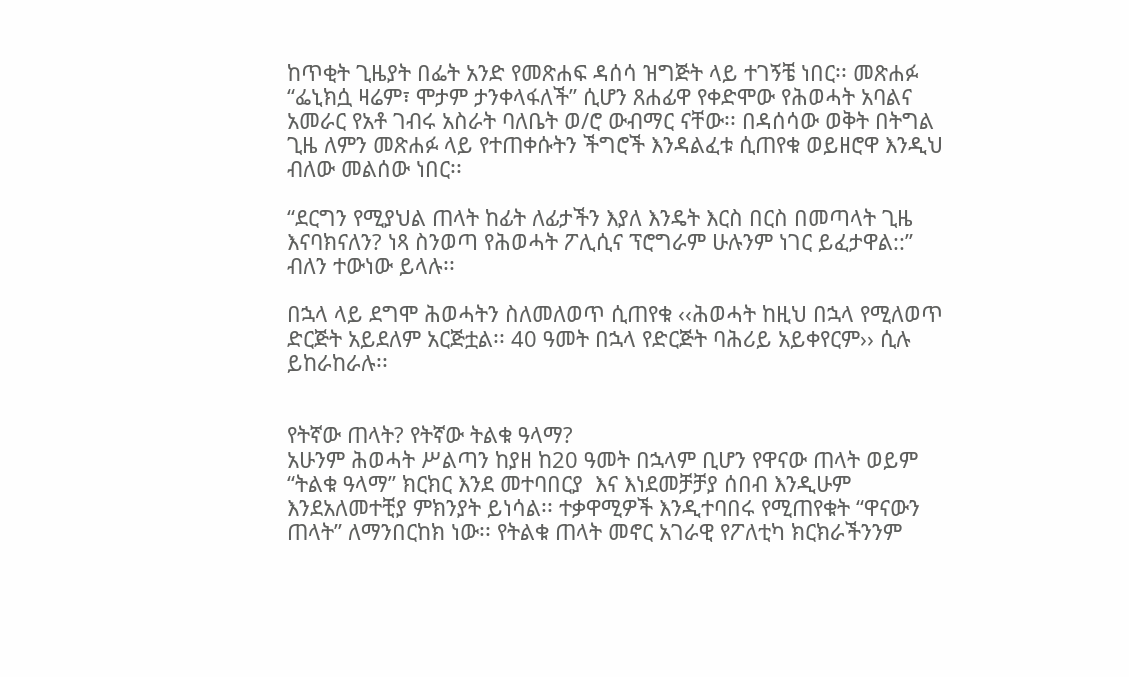ከጥቂት ጊዜያት በፌት አንድ የመጽሐፍ ዳሰሳ ዝግጅት ላይ ተገኝቼ ነበር፡፡ መጽሐፉ “ፌኒክሷ ዛሬም፣ ሞታም ታንቀላፋለች” ሲሆን ጸሐፊዋ የቀድሞው የሕወሓት አባልና አመራር የአቶ ገብሩ አስራት ባለቤት ወ/ሮ ውብማር ናቸው፡፡ በዳሰሳው ወቅት በትግል ጊዜ ለምን መጽሐፉ ላይ የተጠቀሱትን ችግሮች እንዳልፈቱ ሲጠየቁ ወይዘሮዋ እንዲህ ብለው መልሰው ነበር፡፡

“ደርግን የሚያህል ጠላት ከፊት ለፊታችን እያለ እንዴት እርስ በርስ በመጣላት ጊዜ እናባክናለን? ነጻ ስንወጣ የሕወሓት ፖሊሲና ፕሮግራም ሁሉንም ነገር ይፈታዋል::” ብለን ተውነው ይላሉ፡፡

በኋላ ላይ ደግሞ ሕወሓትን ስለመለወጥ ሲጠየቁ ‹‹ሕወሓት ከዚህ በኋላ የሚለወጥ ድርጅት አይደለም አርጅቷል፡፡ 40 ዓመት በኋላ የድርጅት ባሕሪይ አይቀየርም›› ሲሉ ይከራከራሉ፡፡


የትኛው ጠላት? የትኛው ትልቁ ዓላማ?
አሁንም ሕወሓት ሥልጣን ከያዘ ከ20 ዓመት በኋላም ቢሆን የዋናው ጠላት ወይም “ትልቁ ዓላማ” ክርክር እንደ መተባበርያ  እና እነደመቻቻያ ሰበብ እንዲሁም እንደአለመተቺያ ምክንያት ይነሳል፡፡ ተቃዋሚዎች እንዲተባበሩ የሚጠየቁት “ዋናውን  ጠላት” ለማንበርከክ ነው፡፡ የትልቁ ጠላት መኖር አገራዊ የፖለቲካ ክርክራችንንም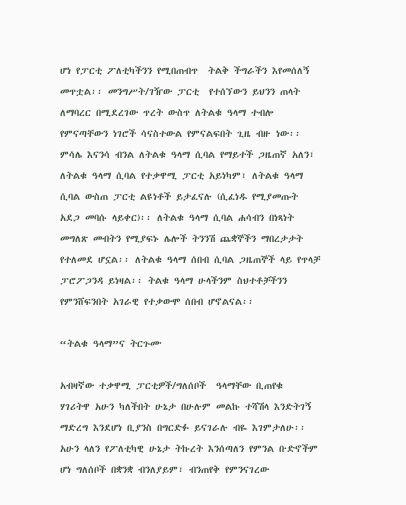ሆነ የፓርቲ ፖለቲካችንን የሚበጠብጥ  ትልቅ ችግራችን እየመሰለኝ መጥቷል፡፡ መንግሥት/ገዥው ፓርቲ  የተሰኘውን ይህንን ጠላት ለማባረር በሚደረገው ጥረት ውስጥ ለትልቁ ዓላማ ተብሎ የምናጣቸውን ነገሮች ሳናስተውል የምናልፍበት ጊዜ ብዙ ነው፡፡ ምሳሌ እናንሳ ብንል ለትልቁ ዓላማ ሲባል የማይተች ጋዜጠኛ አለን፣ ለትልቁ ዓላማ ሲባል የተቃዋሚ ፓርቲ አይነካም፣ ለትልቁ ዓላማ ሲባል ውስጠ ፓርቲ ልዩነቶች ይታፈናሉ (ሲፈነዱ የሚያመጡት አደጋ መባሱ ላይቀር)፡፡ ለትልቁ ዓላማ ሲባል ሐሳብን በነጻነት መግለጽ መብትን የሚያፍኑ ሌሎች ትንንሽ ጨቋኞችን ማበረታታት የተለመደ ሆኗል፡፡ ለትልቁ ዓላማ ሰበብ ሲባል ጋዜጠኞች ላይ የጥላቻ ፓሮፖጋንዳ ይነዛል፡፡ ትልቁ ዓላማ ሁላችንም ስህተቶቻችንን የምንሸፍንበት አገራዊ የተቃውሞ ሰበብ ሆኖልናል፡፡

“ትልቁ ዓላማ”ና ትርጉሙ

አብዛኛው ተቃዋሚ ፓርቲዎች/ግለሰቦች  ዓላማቸው ቢጠየቁ  ሃገሪትዋ አሁን ካለችበት ሁኔታ በሁሉም መልኩ ተሻሽላ እንድትገኝ ማድረግ እንደሆነ ቢያንስ በግርድፉ ይናገራሉ ብዬ እገምታለሁ፡፡ አሁን ላለን የፖለቲካዊ ሁኔታ ትኩረት እንሰጣለን የምንል ቡድኖችም ሆነ ግለሰቦች በቋንቋ ብንለያይም፣ ብንጠየቅ የምንናገረው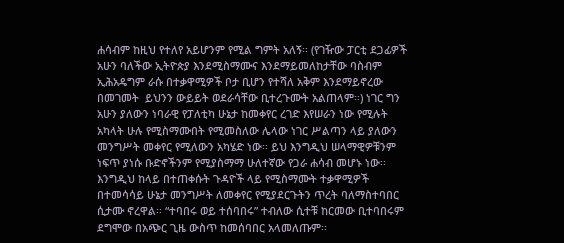ሐሳብም ከዚህ የተለየ አይሆንም የሚል ግምት አለኝ፡፡ (የገዥው ፓርቲ ደጋፊዎች አሁን ባለችው ኢትዮጵያ እንደሚስማሙና እንደማይመለከታቸው ባስብም ኢሕአዴግም ራሱ በተቃዋሚዎች ቦታ ቢሆን የተሻለ አቅም እንደማይኖረው በመገመት  ይህንን ውይይት ወደራሳቸው ቢተረጉሙት አልጠላም፡፡) ነገር ግን አሁን ያለውን ነባራዊ የፓለቲካ ሁኔታ ከመቀየር ረገድ እየሠራን ነው የሚሉት አካላት ሁሉ የሚስማሙበት የሚመስለው ሌላው ነገር ሥልጣን ላይ ያለውን መንግሥት መቀየር የሚለውን አካሄድ ነው፡፡ ይህ እንግዲህ ሠላማዊዎቹንም ነፍጥ ያነሱ ቡድኖችንም የሚያስማማ ሁለተኛው የጋራ ሐሳብ መሆኑ ነው፡፡ እንግዲህ ከላይ በተጠቀሱት ጉዳዮች ላይ የሚስማሙት ተቃዋሚዎች በተመሳሳይ ሁኔታ መንግሥት ለመቀየር የሚያደርጉትን ጥረት ባለማስተባበር ሲታሙ ኖረዋል፡፡ “ተባበሩ ወይ ተሰባበሩ” ተብለው ሲተቹ ከርመው ቢተባበሩም ደግሞው በአጭር ጊዜ ውስጥ ከመሰባበር አላመለጡም፡፡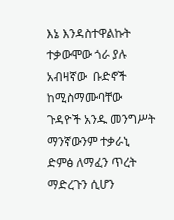እኔ እንዳስተዋልኩት ተቃውሞው ጎራ ያሉ አብዛኛው  ቡድኖች ከሚስማሙባቸው  ጉዳዮች አንዱ መንግሥት ማንኛውንም ተቃራኒ ድምፅ ለማፈን ጥረት ማድረጉን ሲሆን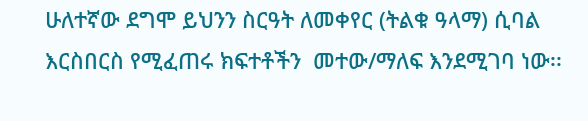ሁለተኛው ደግሞ ይህንን ስርዓት ለመቀየር (ትልቁ ዓላማ) ሲባል እርስበርስ የሚፈጠሩ ክፍተቶችን  መተው/ማለፍ እንደሚገባ ነው፡፡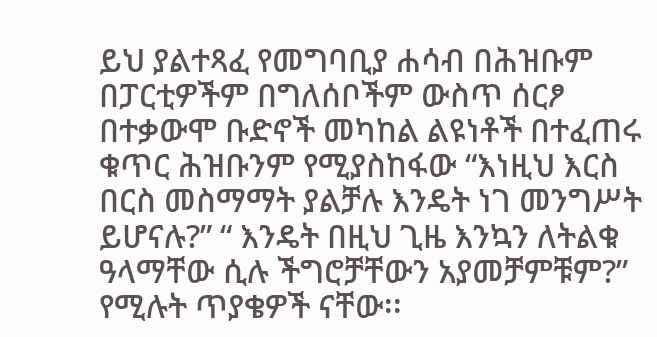ይህ ያልተጻፈ የመግባቢያ ሐሳብ በሕዝቡም በፓርቲዎችም በግለሰቦችም ውስጥ ሰርፆ በተቃውሞ ቡድኖች መካከል ልዩነቶች በተፈጠሩ ቁጥር ሕዝቡንም የሚያስከፋው “እነዚህ እርስ በርስ መስማማት ያልቻሉ እንዴት ነገ መንግሥት ይሆናሉ?” “ እንዴት በዚህ ጊዜ እንኳን ለትልቁ ዓላማቸው ሲሉ ችግሮቻቸውን አያመቻምቹም?” የሚሉት ጥያቄዎች ናቸው፡፡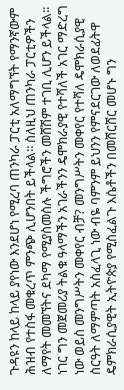ጉዳዩን ከላይ ከላይ ያየነው እንደሆነ የሚረባ ጠንካራ ፓርቲ አለማግኘት የማንኛውም ሕዝብ የተስፋ መቁረጥ ምንጭ ሊሆንበት ይችላል፡፡ ስለዚህ ጠንካራ ፓርቲዎችን ለማየት መመኘትና ደካማ የሚያስመስሉ ችግሮችን መሸሽም ተገቢ ሊሆን ይችላል፡፡ ነገር ግን መጀመሪያ ትልቁ ዓላማችን አገራችንን ዴሞክራያዊ የተሻለች አገር ማድረግ ነው ወይስ መንግሥትን መቀየር ብቻ? መንግሥትን መቀየር የተሻለ ዴሞክራሲያዊ ስርዓት ለማምጣት አስፈላጊ ነው ብዬ ባምንም ይህንን የምናደርገው ለወደፊትዋ ዴምክራሲያዊት ኢትዮጵያ የሚስፈልጉ እሴቶችን በመሸርሸር መሆኑ ግን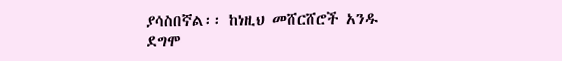ያሳስበኛል፡፡ ከነዚህ መሸርሸሮች አንዱ ደግሞ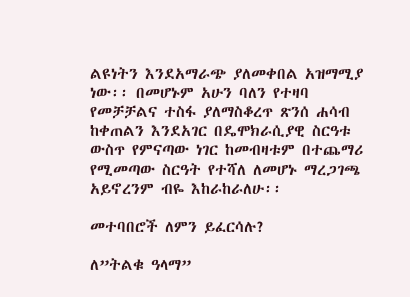ልዩነትን እንደአማራጭ ያለመቀበል አዝማሚያ ነው፡፡ በመሆኑም አሁን ባለን የተዛባ የመቻቻልና ተስፋ ያለማስቆረጥ ጽንሰ ሐሳብ ከቀጠልን እንደአገር በዴሞክራሲያዊ ስርዓቱ ውስጥ የምናጣው ነገር ከመብዛቱም በተጨማሪ የሚመጣው ስርዓት የተሻለ ለመሆኑ ማረጋገጫ አይኖረንም ብዬ እከራከራለሁ፡፡

መተባበሮች ለምን ይፈርሳሉ?

ለ”ትልቁ ዓላማ”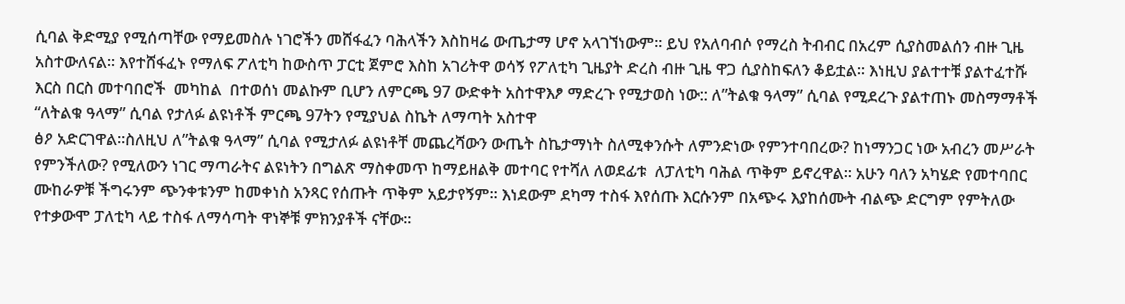ሲባል ቅድሚያ የሚሰጣቸው የማይመስሉ ነገሮችን መሸፋፈን ባሕላችን እስከዛሬ ውጤታማ ሆኖ አላገኘነውም፡፡ ይህ የአለባብሶ የማረስ ትብብር በአረም ሲያስመልሰን ብዙ ጊዜ አስተውለናል፡፡ እየተሸፋፈኑ የማለፍ ፖለቲካ ከውስጥ ፓርቲ ጀምሮ እስከ አገሪትዋ ወሳኝ የፖለቲካ ጊዜያት ድረስ ብዙ ጊዜ ዋጋ ሲያስከፍለን ቆይቷል፡፡ እነዚህ ያልተተቹ ያልተፈተሹ እርስ በርስ መተባበሮች  መካከል  በተወሰነ መልኩም ቢሆን ለምርጫ 97 ውድቀት አስተዋእፆ ማድረጉ የሚታወስ ነው:: ለ”ትልቁ ዓላማ” ሲባል የሚደረጉ ያልተጠኑ መስማማቶች “ለትልቁ ዓላማ” ሲባል የታለፉ ልዩነቶች ምርጫ 97ትን የሚያህል ስኬት ለማጣት አስተዋ
ፅዖ አድርገዋል፡፡ስለዚህ ለ”ትልቁ ዓላማ” ሲባል የሚታለፉ ልዩነቶቸ መጨረሻውን ውጤት ስኬታማነት ስለሚቀንሱት ለምንድነው የምንተባበረው? ከነማንጋር ነው አብረን መሥራት የምንችለው? የሚለውን ነገር ማጣራትና ልዩነትን በግልጽ ማስቀመጥ ከማይዘልቅ መተባር የተሻለ ለወደፊቱ  ለፓለቲካ ባሕል ጥቅም ይኖረዋል፡፡ አሁን ባለን አካሄድ የመተባበር ሙከራዎቹ ችግሩንም ጭንቀቱንም ከመቀነስ አንጻር የሰጡት ጥቅም አይታየኝም፡፡ እነደውም ደካማ ተስፋ እየሰጡ እርሱንም በአጭሩ እያከሰሙት ብልጭ ድርግም የምትለው የተቃውሞ ፓለቲካ ላይ ተስፋ ለማሳጣት ዋነኞቹ ምክንያቶች ናቸው፡፡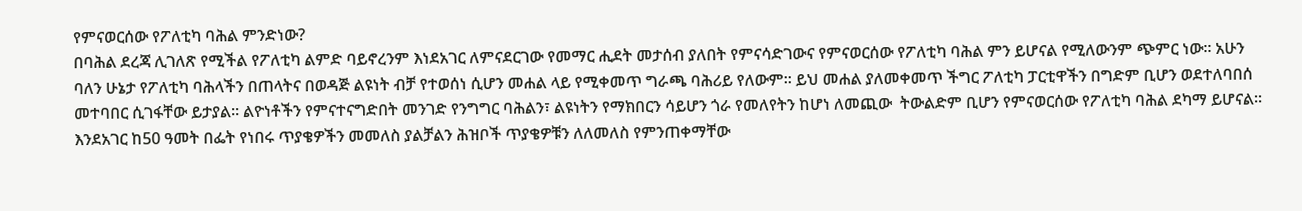የምናወርሰው የፖለቲካ ባሕል ምንድነው?
በባሕል ደረጃ ሊገለጽ የሚችል የፖለቲካ ልምድ ባይኖረንም እነደአገር ለምናደርገው የመማር ሒደት መታሰብ ያለበት የምናሳድገውና የምናወርሰው የፖለቲካ ባሕል ምን ይሆናል የሚለውንም ጭምር ነው፡፡ አሁን ባለን ሁኔታ የፖለቲካ ባሕላችን በጠላትና በወዳጅ ልዩነት ብቻ የተወሰነ ሲሆን መሐል ላይ የሚቀመጥ ግራጫ ባሕሪይ የለውም፡፡ ይህ መሐል ያለመቀመጥ ችግር ፖለቲካ ፓርቲዋችን በግድም ቢሆን ወደተለባበሰ መተባበር ሲገፋቸው ይታያል፡፡ ልዮነቶችን የምናተናግድበት መንገድ የንግግር ባሕልን፣ ልዩነትን የማክበርን ሳይሆን ጎራ የመለየትን ከሆነ ለመጪው  ትውልድም ቢሆን የምናወርሰው የፖለቲካ ባሕል ደካማ ይሆናል፡፡
እንደአገር ከ50 ዓመት በፌት የነበሩ ጥያቄዎችን መመለስ ያልቻልን ሕዝቦች ጥያቄዎቹን ለለመለስ የምንጠቀማቸው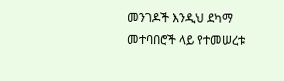መንገዶች እንዲህ ደካማ መተባበሮች ላይ የተመሠረቱ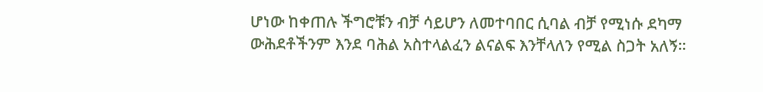ሆነው ከቀጠሉ ችግሮቹን ብቻ ሳይሆን ለመተባበር ሲባል ብቻ የሚነሱ ደካማ ውሕደቶችንም እንደ ባሕል አስተላልፈን ልናልፍ እንቸላለን የሚል ስጋት አለኝ፡፡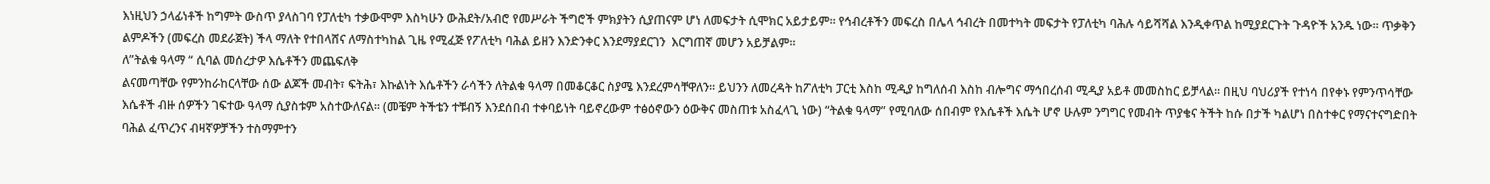እነዚህን ኃላፊነቶች ከግምት ውስጥ ያላስገባ የፓለቲካ ተቃውሞም እስካሁን ውሕደት/አብሮ የመሥራት ችግሮች ምክያትን ሲያጠናም ሆነ ለመፍታት ሲሞክር አይታይም፡፡ የኅብረቶችን መፍረስ በሌላ ኅብረት በመተካት መፍታት የፓለቲካ ባሕሉ ሳይሻሻል እንዲቀጥል ከሚያደርጉት ጉዳዮች አንዱ ነው፡፡ ጥቃቅን ልምዶችን (መፍረስ መደራጀት) ችላ ማለት የተበላሸና ለማስተካከል ጊዜ የሚፈጅ የፖለቲካ ባሕል ይዘን እንድንቀር እንደማያደርገን  እርግጠኛ መሆን አይቻልም፡፡
ለ”ትልቁ ዓላማ “ ሲባል መሰረታዎ እሴቶችን መጨፍለቅ
ልናመጣቸው የምንከራከርላቸው ሰው ልጆች መብት፣ ፍትሕ፣ እኩልነት እሴቶችን ራሳችን ለትልቁ ዓላማ በመቆርቆር ስያሜ እንደረምሳቸዋለን፡፡ ይህንን ለመረዳት ከፖለቲካ ፓርቲ እስከ ሚዲያ ከግለሰብ እስከ ብሎግና ማኅበረሰብ ሚዲያ አይቶ መመስከር ይቻላል፡፡ በዚህ ባህሪያች የተነሳ በየቀኑ የምንጥሳቸው እሴቶች ብዙ ሰዎችን ገፍተው ዓላማ ሲያስቱም አስተውለናል፡፡ (መቼም ትችቴን ተቹብኝ እንደሰበብ ተቀባይነት ባይኖረውም ተፅዕኖውን ዕውቅና መስጠቱ አስፈላጊ ነው) “ትልቁ ዓላማ” የሚባለው ሰበብም የእሴቶች እሴት ሆኖ ሁሉም ንግግር የመብት ጥያቄና ትችት ከሱ በታች ካልሆነ በስተቀር የማናተናግድበት ባሕል ፈጥረንና ብዛኛዎቻችን ተስማምተን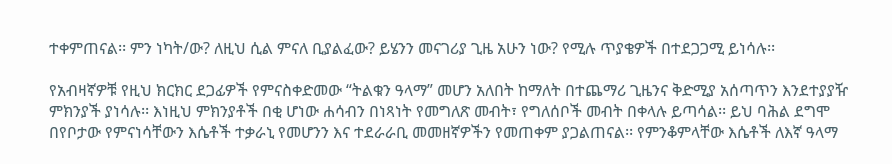ተቀምጠናል፡፡ ምን ነካት/ው? ለዚህ ሲል ምናለ ቢያልፈው? ይሄንን መናገሪያ ጊዜ አሁን ነው? የሚሉ ጥያቄዎች በተደጋጋሚ ይነሳሉ፡፡

የአብዛኛዎቹ የዚህ ክርክር ደጋፊዎች የምናስቀድመው “ትልቁን ዓላማ” መሆን አለበት ከማለት በተጨማሪ ጊዜንና ቅድሚያ አሰጣጥን እንደተያያዥ ምክንያች ያነሳሉ፡፡ እነዚህ ምክንያቶች በቂ ሆነው ሐሳብን በነጻነት የመግለጽ መብት፣ የግለሰቦች መብት በቀላሉ ይጣሳል፡፡ ይህ ባሕል ደግሞ በየቦታው የምናነሳቸውን እሴቶች ተቃራኒ የመሆንን እና ተደራራቢ መመዘኛዎችን የመጠቀም ያጋልጠናል፡፡ የምንቆምላቸው እሴቶች ለእኛ ዓላማ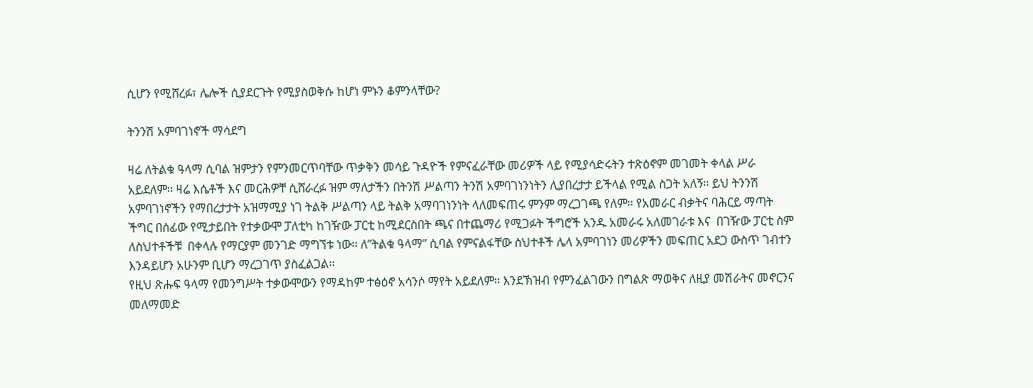ሲሆን የሚሸረፉ፣ ሌሎች ሲያደርጉት የሚያስወቅሱ ከሆነ ምኑን ቆምንላቸው?

ትንንሽ አምባገነኖች ማሳደግ

ዛሬ ለትልቁ ዓላማ ሲባል ዝምታን የምንመርጥባቸው ጥቃቅን መሳይ ጉዳዮች የምናፈራቸው መሪዎች ላይ የሚያሳድሩትን ተጽዕኖም መገመት ቀላል ሥራ አይደለም፡፡ ዛሬ እሴቶች እና መርሕዎቸ ሲሸራረፉ ዝም ማለታችን በትንሽ ሥልጣን ትንሽ አምባገነንነትን ሊያበረታታ ይችላል የሚል ስጋት አለኝ፡፡ ይህ ትንንሽ አምባገነኖችን የማበረታታት አዝማሚያ ነገ ትልቅ ሥልጣን ላይ ትልቅ አማባገነንነት ላለመፍጠሩ ምንም ማረጋገጫ የለም፡፡ የአመራር ብቃትና ባሕርይ ማጣት ችግር በሰፊው የሚታይበት የተቃውሞ ፓለቲካ ከገዥው ፓርቲ ከሚደርስበት ጫና በተጨማሪ የሚጋፉት ችግሮች አንዱ አመራሩ አለመገራቱ እና  በገዥው ፓርቲ ስም ለስህተቶችቹ  በቀላሉ የማርያም መንገድ ማግኘቱ ነው፡፡ ለ”ትልቁ ዓላማ” ሲባል የምናልፋቸው ስህተቶች ሌላ አምባገነን መሪዎችን መፍጠር አደጋ ውስጥ ገብተን እንዳይሆን አሁንም ቢሆን ማረጋገጥ ያስፈልጋል፡፡
የዚህ ጽሑፍ ዓላማ የመንግሥት ተቃውሞውን የማዳከም ተፅዕኖ አሳንሶ ማየት አይደለም፡፡ እንደኽዝብ የምንፈልገውን በግልጽ ማወቅና ለዚያ መሽራትና መኖርንና መለማመድ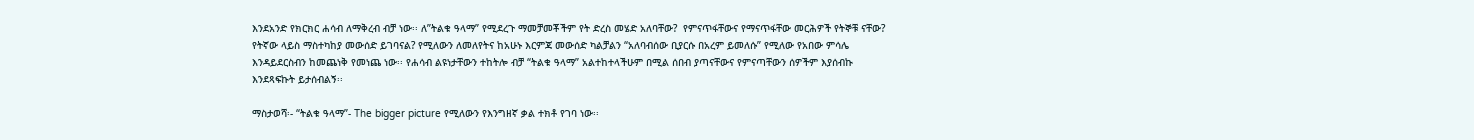እንደአንድ የክርክር ሐሳብ ለማቅረብ ብቻ ነው፡፡ ለ”ትልቁ ዓላማ” የሚደረጉ ማመቻመቾችም የት ድረስ መሄድ አለባቸው?  የምናጥፋቸውና የማናጥፋቸው መርሕዎች የትኞቹ ናቸው?  የትኛው ላይስ ማስተካከያ መውሰድ ይገባናል? የሚለውን ለመለየትና ከአሁኑ እርምጃ መውሰድ ካልቻልን “አለባብሰው ቢያርሱ በአረም ይመለሱ” የሚለው የአበው ምሳሌ እንዳይደርስብን ከመጨነቅ የመነጨ ነው፡፡ የሐሳብ ልዩነታቸውን ተከትሎ ብቻ “ትልቁ ዓላማ” አልተከተላችሁም በሚል ሰበብ ያጣናቸውና የምናጣቸውን ሰዎችም እያሰብኩ እንደጻፍኩት ይታሰብልኝ፡፡

ማስታወሻ፡- “ትልቁ ዓላማ”- The bigger picture የሚለውን የእንግዘኛ ቃል ተክቶ የገባ ነው፡፡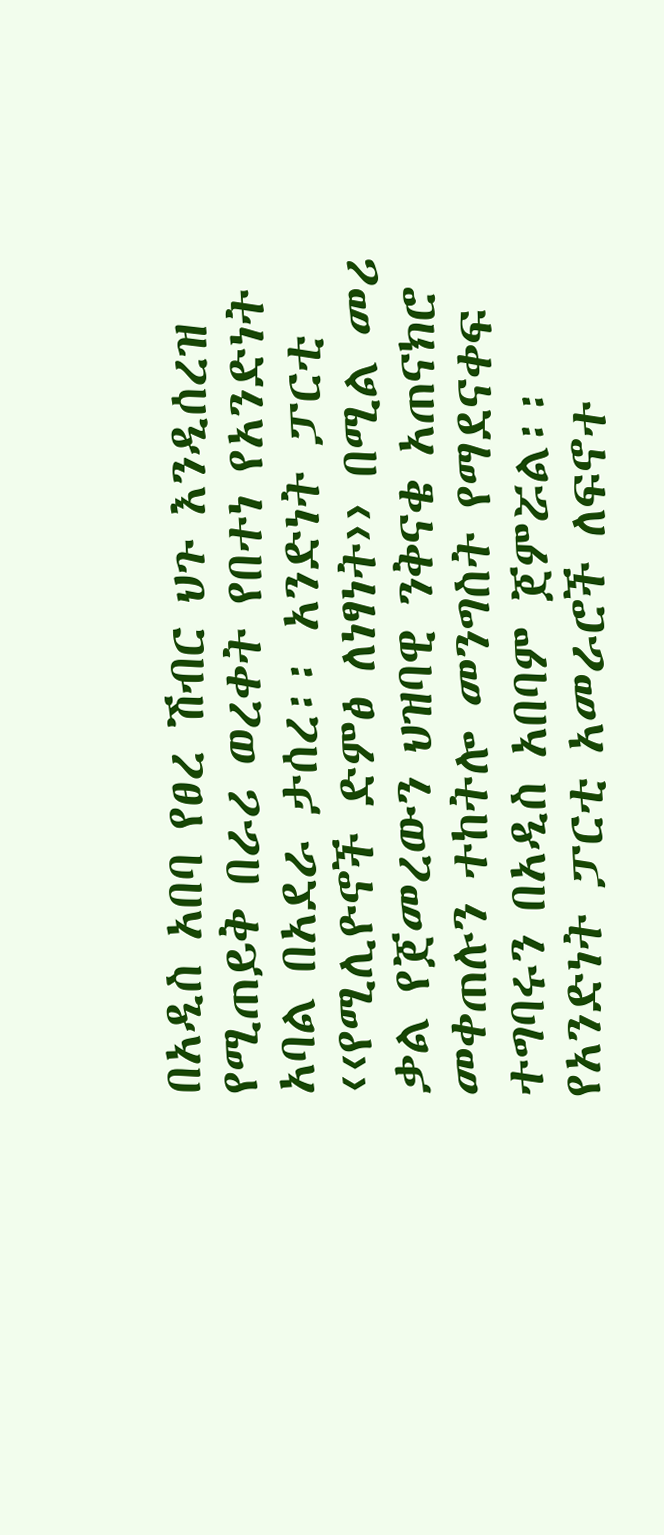በአዲስ አበባ የፀረ ሽብር ህጉ እንዲሰረዝ የሚጠይቅ በራሪ ወረቀት የበተነ የአንድነት አባል በአደራ ታሰረ፡፡ አንድነት ፓርቲ ‹‹የሚሊዮኖች ድምፅ ለነፃነት›› በሚል መሪ ቃል የጀመረውን ህዝባዊ ንቅናቄ አጠናክሮ መቀጠሉን ተከትሎ መንግስት የማደናቀፍ ተግባሩን በአዲስ አበባም ጀምሯል፡፡ የአንድነት ፓርቲ አመራሮች ለፍኖተ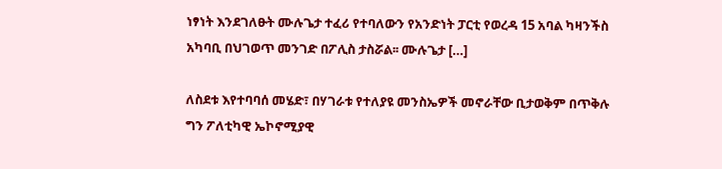ነፃነት እንደገለፁት ሙሉጌታ ተፈሪ የተባለውን የአንድነት ፓርቲ የወረዳ 15 አባል ካዛንችስ አካባቢ በህገወጥ መንገድ በፖሊስ ታስሯል፡፡ ሙሉጌታ […]

ለስደቱ እየተባባሰ መሄድ፣ በሃገራቱ የተለያዩ መንስኤዎች መኖራቸው ቢታወቅም በጥቅሉ ግን ፖለቲካዊ ኤኮኖሚያዊ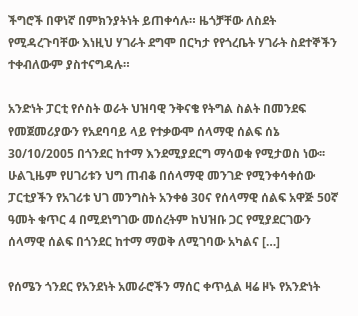ችግሮች በዋነኛ በምክንያትነት ይጠቀሳሉ። ዜጎቻቸው ለስደት የሚዳረጉባቸው እነዚህ ሃገራት ደግሞ በርካታ የየጎረቤት ሃገራት ስደተኞችን ተቀብለውም ያስተናግዳሉ።

አንድነት ፓርቲ የሶስት ወራት ህዝባዊ ንቅናቄ የትግል ስልት በመንደፍ የመጀመሪያውን የአደባባይ ላይ የተቃውሞ ሰላማዊ ሰልፍ ሰኔ 30/10/2005 በጎንደር ከተማ እንደሚያደርግ ማሳወቁ የሚታወስ ነው፡፡ ሁልጊዜም የሀገሪቱን ህግ ጠብቆ በሰላማዊ መንገድ የሚንቀሳቀሰው ፓርቲያችን የአገሪቱ ህገ መንግስት አንቀፅ 30ና የሰላማዊ ሰልፍ አዋጅ 50ኛ ዓመት ቁጥር 4 በሚደነግገው መሰረትም ከህዝቡ ጋር የሚያደርገውን ሰላማዊ ሰልፍ በጎንደር ከተማ ማወቅ ለሚገባው አካልና […]

የሰሜን ጎንደር የአንደነት አመራሮችን ማሰር ቀጥሏል ዛሬ ዞኑ የአንድነት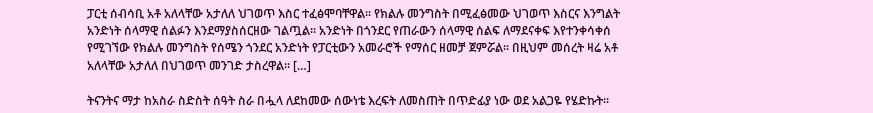ፓርቲ ሰብሳቢ አቶ አለላቸው አታለለ ህገወጥ እስር ተፈፅሞባቸዋል፡፡ የክልሉ መንግስት በሚፈፅመው ህገወጥ እስርና እንግልት አንድነት ሰላማዊ ሰልፉን እንደማያስሰርዘው ገልጧል፡፡ አንድነት በጎንደር የጠራውን ሰላማዊ ሰልፍ ለማደናቀፍ እየተንቀሳቀሰ የሚገኘው የክልሉ መንግስት የሰሜን ጎንደር አንድነት የፓርቲውን አመራሮች የማሰር ዘመቻ ጀምሯል፡፡ በዚህም መሰረት ዛሬ አቶ አለላቸው አታለለ በህገወጥ መንገድ ታስረዋል፡፡ […]

ትናንትና ማታ ከአስራ ስድስት ሰዓት ስራ በሗላ ለደከመው ሰውነቴ እረፍት ለመስጠት በጥድፊያ ነው ወደ አልጋዬ የሄድኩት።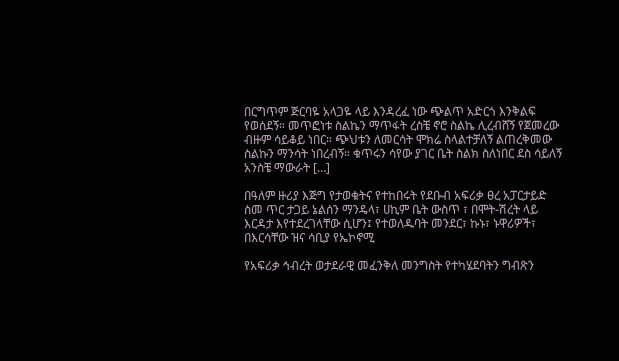በርግጥም ጅርባዬ አላጋዬ ላይ እንዳረፈ ነው ጭልጥ አድርጎ እንቅልፍ የወሰደኝ። መጥፎነቱ ስልኬን ማጥፋት ረስቼ ኖሮ ስልኬ ሊረብሸኝ የጀመረው ብዙም ሳይቆይ ነበር። ጭህቱን ለመርሳት ሞክሬ ስላልተቻለኝ ልጠረቅመው ስልኩን ማንሳት ነበረብኝ። ቁጥሩን ሳየው ያገር ቤት ስልክ ስለነበር ደስ ሳይለኝ አንስቼ ማውራት […]

በዓለም ዙሪያ እጅግ የታወቁትና የተከበሩት የደቡብ አፍሪቃ ፀረ አፓርታይድ ስመ ጥር ታጋይ ኔልሰን ማንዴላ፣ ሀኪም ቤት ውስጥ ፣ በሞት-ሽረት ላይ እርዳታ እየተደረገላቸው ሲሆን፤ የተወለዱባት መንደር፣ ኩኑ፣ ኑዋሪዎች፣ በእርሳቸው ዝና ሳቢያ የኤኮኖሚ

የአፍሪቃ ኅብረት ወታደራዊ መፈንቅለ መንግስት የተካሄደባትን ግብጽን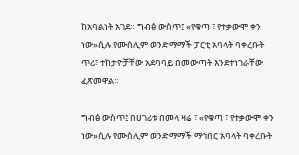ከአባልነት አገደ። ግብፅ ውስጥ፤ «የቁጣ ፣ የተቃውሞ ቀን ነው»ሲሉ የሙስሊም ወንድማማች ፓርቲ አባላት ባቀረቡት ጥሪ፣ ተከታዮቻቸው አደባባይ በመውጣት እንደተነገራቸው ፈጽመዋል።

ግብፅ ውስጥ፤ በሀገሪቱ በመላ ዛሬ ፣ «የቁጣ ፣ የተቃውሞ ቀን ነው»ሲሉ የሙስሊም ወንድማማች ማኅበር አባላት ባቀረቡት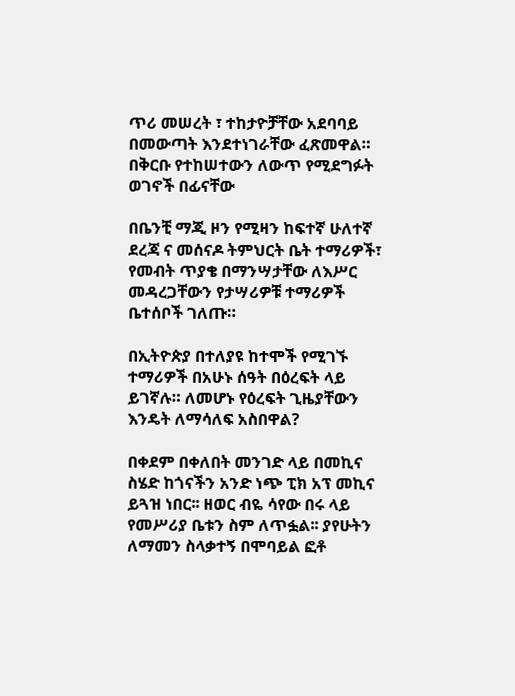ጥሪ መሠረት ፣ ተከታዮቻቸው አደባባይ በመውጣት እንደተነገራቸው ፈጽመዋል። በቅርቡ የተከሠተውን ለውጥ የሚደግፉት ወገኖች በፊናቸው

በቤንቺ ማጂ ዞን የሚዛን ከፍተኛ ሁለተኛ ደረጃ ና መሰናዶ ትምህርት ቤት ተማሪዎች፣ የመብት ጥያቄ በማንሣታቸው ለእሥር መዳረጋቸውን የታሣሪዎቹ ተማሪዎች ቤተሰቦች ገለጡ።

በኢትዮጵያ በተለያዩ ከተሞች የሚገኙ ተማሪዎች በአሁኑ ሰዓት በዕረፍት ላይ ይገኛሉ። ለመሆኑ የዕረፍት ጊዜያቸውን እንዴት ለማሳለፍ አስበዋል?

በቀደም በቀለበት መንገድ ላይ በመኪና ስሄድ ከጎናችን አንድ ነጭ ፒክ አፕ መኪና ይጓዝ ነበር፡፡ ዘወር ብዬ ሳየው በሩ ላይ የመሥሪያ ቤቱን ስም ለጥፏል፡፡ ያየሁትን ለማመን ስላቃተኝ በሞባይል ፎቶ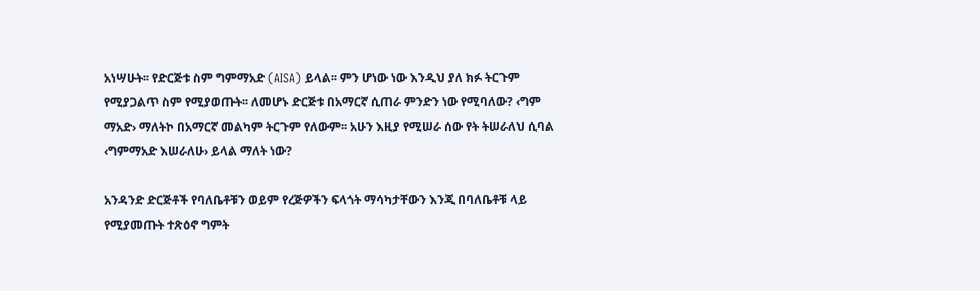አነሣሁት፡፡ የድርጅቱ ስም ግምማአድ (AISA) ይላል፡፡ ምን ሆነው ነው እንዲህ ያለ ክፉ ትርጉም የሚያጋልጥ ስም የሚያወጡት፡፡ ለመሆኑ ድርጅቱ በአማርኛ ሲጠራ ምንድን ነው የሚባለው? ‹ግም ማአድ› ማለትኮ በአማርኛ መልካም ትርጉም የለውም፡፡ አሁን እዚያ የሚሠራ ሰው የት ትሠራለህ ሲባል ‹ግምማአድ እሠራለሁ› ይላል ማለት ነው?

አንዳንድ ድርጅቶች የባለቤቶቹን ወይም የረጅዎችን ፍላጎት ማሳካታቸውን እንጂ በባለቤቶቹ ላይ የሚያመጡት ተጽዕኖ ግምት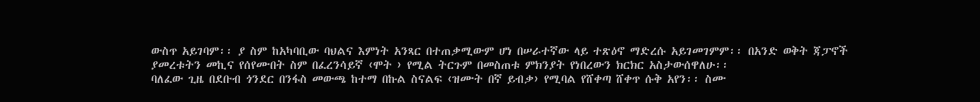ውስጥ አይገባም፡፡ ያ ስም ከአካባቢው ባህልና እምነት አንጻር በተጠቃሚውም ሆነ በሠራተኛው ላይ ተጽዕኖ ማድረሱ አይገመገምም፡፡ በአንድ ወቅት ጃፓኖች ያመረቱትን መኪና የሰየሙበት ስም በፈረንሳይኛ ‹ሞት › የሚል ትርጉም በመስጠቱ ምክንያት የነበረውን ክርክር አስታውሰዋለሁ፡፡
ባለፈው ጊዜ በደቡብ ጎንደር በንፋስ መውጫ ከተማ በኩል ስናልፍ ‹ዝሙት በኛ ይብቃ› የሚባል የሸቀጣ ሸቀጥ ሱቅ አየን፡፡ ስሙ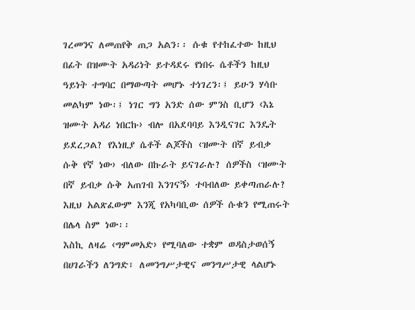ገረመንና ለመጠየቅ ጠጋ አልን፡፡ ሱቁ የተከፈተው ከዚህ በፊት በዝሙት አዳሪነት ይተዳደሩ የነበሩ ሴቶችን ከዚህ ዓይነት ተግባር በማውጣት መሆኑ ተነገረን፡፤ ይሁን ሃሳቡ መልካም ነው፡፤ ነገር ግን አንድ ሰው ምንስ ቢሆን ‹እኔ ዝሙት አዳሪ ነበርኩ› ብሎ በአደባባይ እንዲናገር እንዴት ይደረጋል? የእነዚያ ሴቶች ልጆችስ ‹ዝሙት በኛ ይብቃ ሱቅ የኛ ነው› ብለው በኩራት ይናገራሉ? ሰዎችስ ‹ዝሙት በኛ ይብቃ ሱቅ አጠገብ እንገናኝ› ተባብለው ይቀጣጠራሉ? እዚህ አልጽፈውም እንጂ የአካባቢው ሰዎች ሱቁን የሚጠሩት በሌላ ስም ነው፡፡
እስኪ ለዛሬ ‹ግምመአድ› የሚባለው ተቋም ወዳስታወሰኝ በሀገራችን ለንግድ፣ ለመንግሥታዊና መንግሥታዊ ላልሆኑ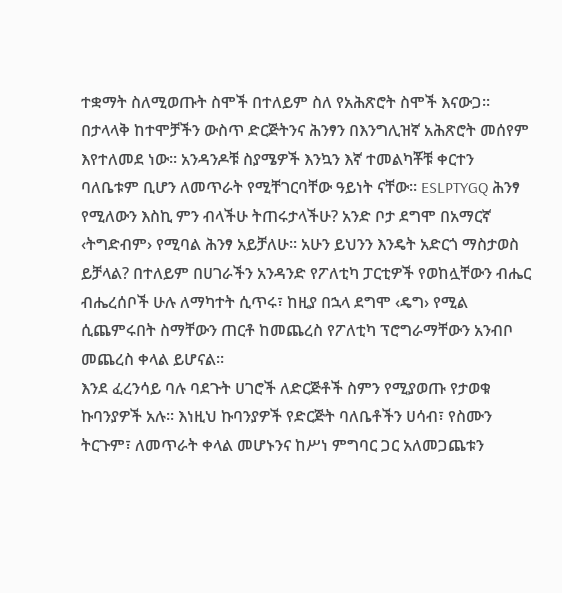ተቋማት ስለሚወጡት ስሞች በተለይም ስለ የአሕጽሮት ስሞች እናውጋ፡፡ በታላላቅ ከተሞቻችን ውስጥ ድርጅትንና ሕንፃን በእንግሊዝኛ አሕጽሮት መሰየም እየተለመደ ነው፡፡ አንዳንዶቹ ስያሜዎች እንኳን እኛ ተመልካቾቹ ቀርተን ባለቤቱም ቢሆን ለመጥራት የሚቸገርባቸው ዓይነት ናቸው፡፡ ESLPTYGQ ሕንፃ የሚለውን እስኪ ምን ብላችሁ ትጠሩታላችሁ? አንድ ቦታ ደግሞ በአማርኛ ‹ትግድብም› የሚባል ሕንፃ አይቻለሁ፡፡ አሁን ይህንን እንዴት አድርጎ ማስታወስ ይቻላል? በተለይም በሀገራችን አንዳንድ የፖለቲካ ፓርቲዎች የወከሏቸውን ብሔር ብሔረሰቦች ሁሉ ለማካተት ሲጥሩ፣ ከዚያ በኋላ ደግሞ ‹ዴግ› የሚል ሲጨምሩበት ስማቸውን ጠርቶ ከመጨረስ የፖለቲካ ፕሮግራማቸውን አንብቦ መጨረስ ቀላል ይሆናል፡፡
እንደ ፈረንሳይ ባሉ ባደጉት ሀገሮች ለድርጅቶች ስምን የሚያወጡ የታወቁ ኩባንያዎች አሉ፡፡ እነዚህ ኩባንያዎች የድርጅት ባለቤቶችን ሀሳብ፣ የስሙን ትርጉም፣ ለመጥራት ቀላል መሆኑንና ከሥነ ምግባር ጋር አለመጋጨቱን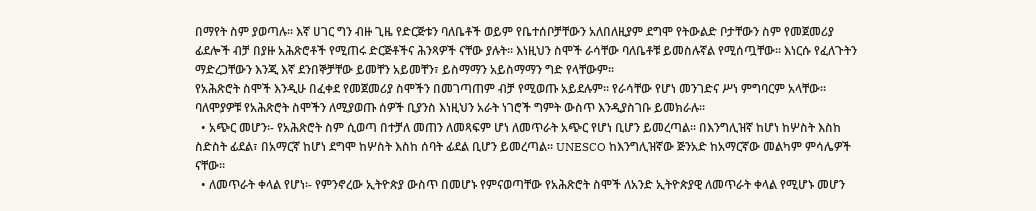በማየት ስም ያወጣሉ፡፡ እኛ ሀገር ግን ብዙ ጊዜ የድርጅቱን ባለቤቶች ወይም የቤተሰቦቻቸውን አለበለዚያም ደግሞ የትውልድ ቦታቸውን ስም የመጀመሪያ ፊደሎች ብቻ በያዙ አሕጽሮቶች የሚጠሩ ድርጅቶችና ሕንጻዎች ናቸው ያሉት፡፡ እነዚህን ስሞች ራሳቸው ባለቤቶቹ ይመስሉኛል የሚሰጧቸው፡፡ እነርሱ የፈለጉትን ማድረጋቸውን እንጂ እኛ ደንበኞቻቸው ይመቸን አይመቸን፣ ይስማማን አይስማማን ግድ የላቸውም፡፡
የአሕጽሮት ስሞች እንዲሁ በፈቀደ የመጀመሪያ ስሞችን በመገጣጠም ብቻ የሚወጡ አይደሉም፡፡ የራሳቸው የሆነ መንገድና ሥነ ምግባርም አላቸው፡፡ ባለሞያዎቹ የአሕጽሮት ስሞችን ለሚያወጡ ሰዎች ቢያንስ እነዚህን አራት ነገሮች ግምት ውስጥ እንዲያስገቡ ይመክራሉ፡፡
  • አጭር መሆን፡- የአሕጽሮት ስም ሲወጣ በተቻለ መጠን ለመጻፍም ሆነ ለመጥራት አጭር የሆነ ቢሆን ይመረጣል፡፡ በእንግሊዝኛ ከሆነ ከሦስት እስከ ስድስት ፊደል፣ በአማርኛ ከሆነ ደግሞ ከሦስት እስከ ሰባት ፊደል ቢሆን ይመረጣል፡፡ UNESCO ከእንግሊዝኛው ጅንአድ ከአማርኛው መልካም ምሳሌዎች ናቸው፡፡
  • ለመጥራት ቀላል የሆነ፡- የምንኖረው ኢትዮጵያ ውስጥ በመሆኑ የምናወጣቸው የአሕጽሮት ስሞች ለአንድ ኢትዮጵያዊ ለመጥራት ቀላል የሚሆኑ መሆን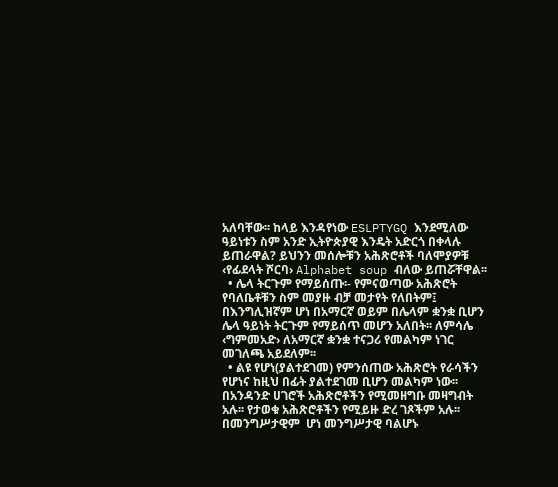አለባቸው፡፡ ከላይ እንዳየነው ESLPTYGQ እንደሚለው ዓይነቱን ስም አንድ ኢትዮጵያዊ እንዴት አድርጎ በቀላሉ ይጠራዋል? ይህንን መሰሎቹን አሕጽሮቶች ባለሞያዎቹ ‹የፊደላት ሾርባ› Alphabet soup ብለው ይጠሯቸዋል፡፡
  • ሌላ ትርጉም የማይሰጡ፡- የምናወጣው አሕጽሮት የባለቤቶቹን ስም መያዙ ብቻ መታየት የለበትም፤ በእንግሊዝኛም ሆነ በአማርኛ ወይም በሌላም ቋንቋ ቢሆን ሌላ ዓይነት ትርጉም የማይሰጥ መሆን አለበት፡፡ ለምሳሌ ‹ግምመአድ› ለአማርኛ ቋንቋ ተናጋሪ የመልካም ነገር መገለጫ አይደለም፡፡
  • ልዩ የሆነ(ያልተደገመ) የምንሰጠው አሕጽሮት የራሳችን የሆነና ከዚህ በፊት ያልተደገመ ቢሆን መልካም ነው፡፡ በአንዳንድ ሀገሮች አሕጽሮቶችን የሚመዘግቡ መዛግብት አሉ፡፡ የታወቁ አሕጽሮቶችን የሚይዙ ድረ ገጾችም አሉ፡፡ በመንግሥታዊም  ሆነ መንግሥታዊ ባልሆኑ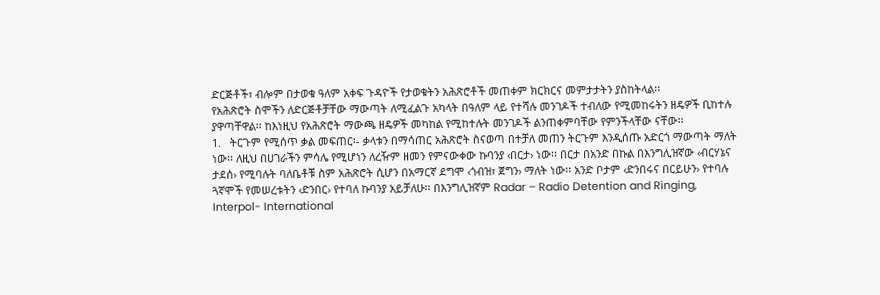ድርጅቶች፣ ብሎም በታወቁ ዓለም አቀፍ ጉዳዮች የታወቁትን አሕጽሮቶች መጠቀም ክርክርና መምታታትን ያስከትላል፡፡
የአሕጽሮት ስሞችን ለድርጅቶቻቸው ማውጣት ለሚፈልጉ አካላት በዓለም ላይ የተሻሉ መንገዶች ተብለው የሚመከሩትን ዘዴዎች ቢከተሉ ያዋጣቸዋል፡፡ ከእነዚህ የአሕጽሮት ማውጫ ዘዴዎች መካከል የሚከተሉት መንገዶች ልንጠቀምባቸው የምንችላቸው ናቸው፡፡
1.   ትርጉም የሚሰጥ ቃል መፍጠር፡- ቃላቱን በማሳጠር አሕጽሮት ስናወጣ በተቻለ መጠን ትርጉም እንዲሰጡ አድርጎ ማውጣት ማለት ነው፡፡ ለዚህ በሀገራችን ምሳሌ የሚሆነን ለረዥም ዘመን የምናውቀው ኩባንያ ‹በርታ› ነው፡፡ በርታ በአንድ በኩል በእንግሊዝኛው ‹ብርሃኔና ታደሰ› የሚባሉት ባለቤቶቹ ስም አሕጽሮት ሲሆን በአማርኛ ደግሞ ‹ጎብዝ፣ ጀግን› ማለት ነው፡፡ አንድ ቦታም ‹ድንበሩና በርይሁን› የተባሉ ጓኛሞች የመሠረቱትን ‹ድንበር› የተባለ ኩባንያ አይቻለሁ፡፡ በእንግሊዝኛም Radar – Radio Detention and Ringing, Interpol- International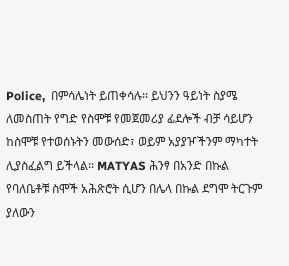Police,  በምሳሌነት ይጠቀሳሉ፡፡ ይህንን ዓይነት ስያሜ ለመስጠት የግድ የስሞቹ የመጀመሪያ ፊደሎች ብቻ ሳይሆን ከስሞቹ የተወሰኑትን መውሰድ፣ ወይም አያያዦችንም ማካተት ሊያስፈልግ ይችላል፡፡ MATYAS ሕንፃ በአንድ በኩል የባለቤቶቹ ስሞች አሕጽሮት ሲሆን በሌላ በኩል ደግሞ ትርጉም ያለውን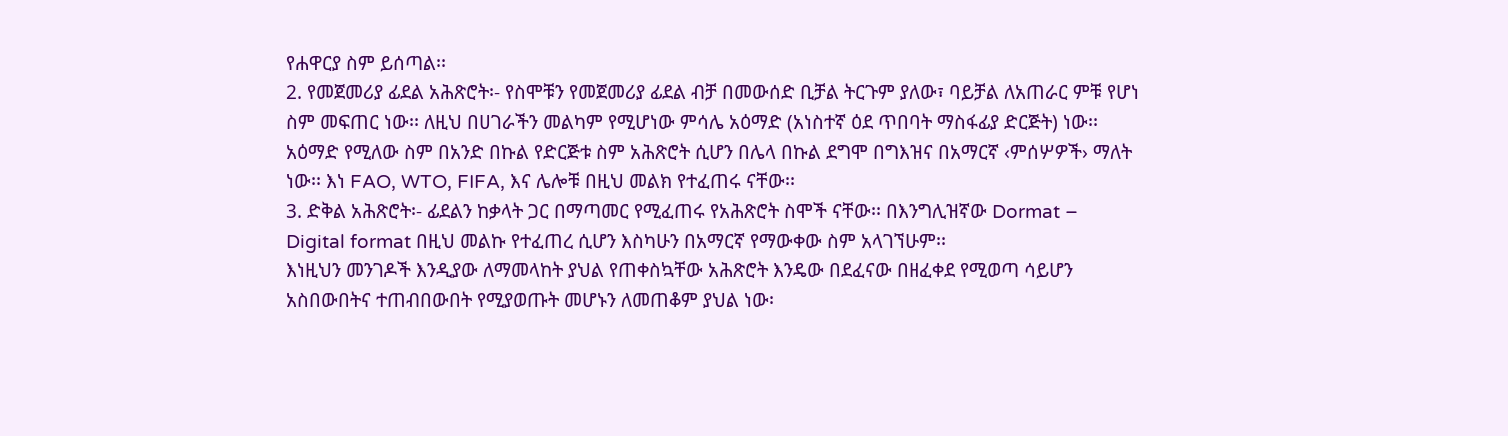የሐዋርያ ስም ይሰጣል፡፡
2. የመጀመሪያ ፊደል አሕጽሮት፡- የስሞቹን የመጀመሪያ ፊደል ብቻ በመውሰድ ቢቻል ትርጉም ያለው፣ ባይቻል ለአጠራር ምቹ የሆነ ስም መፍጠር ነው፡፡ ለዚህ በሀገራችን መልካም የሚሆነው ምሳሌ አዕማድ (አነስተኛ ዕደ ጥበባት ማስፋፊያ ድርጅት) ነው፡፡ አዕማድ የሚለው ስም በአንድ በኩል የድርጅቱ ስም አሕጽሮት ሲሆን በሌላ በኩል ደግሞ በግእዝና በአማርኛ ‹ምሰሦዎች› ማለት ነው፡፡ እነ FAO, WTO, FIFA, እና ሌሎቹ በዚህ መልክ የተፈጠሩ ናቸው፡፡
3. ድቅል አሕጽሮት፡- ፊደልን ከቃላት ጋር በማጣመር የሚፈጠሩ የአሕጽሮት ስሞች ናቸው፡፡ በእንግሊዝኛው Dormat – Digital format በዚህ መልኩ የተፈጠረ ሲሆን እስካሁን በአማርኛ የማውቀው ስም አላገኘሁም፡፡
እነዚህን መንገዶች እንዲያው ለማመላከት ያህል የጠቀስኳቸው አሕጽሮት እንዴው በደፈናው በዘፈቀደ የሚወጣ ሳይሆን አስበውበትና ተጠብበውበት የሚያወጡት መሆኑን ለመጠቆም ያህል ነው፡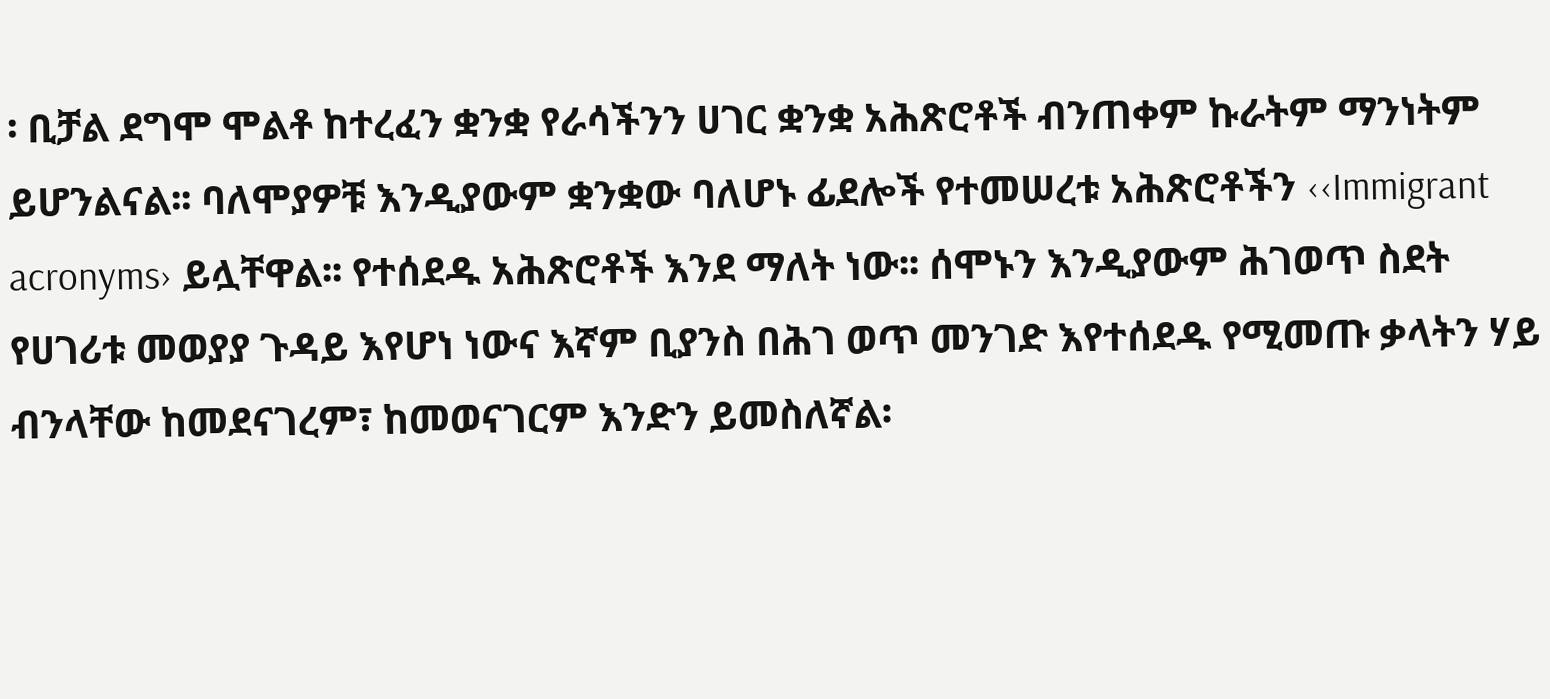፡ ቢቻል ደግሞ ሞልቶ ከተረፈን ቋንቋ የራሳችንን ሀገር ቋንቋ አሕጽሮቶች ብንጠቀም ኩራትም ማንነትም ይሆንልናል፡፡ ባለሞያዎቹ እንዲያውም ቋንቋው ባለሆኑ ፊደሎች የተመሠረቱ አሕጽሮቶችን ‹‹Immigrant acronyms› ይሏቸዋል፡፡ የተሰደዱ አሕጽሮቶች እንደ ማለት ነው፡፡ ሰሞኑን እንዲያውም ሕገወጥ ስደት የሀገሪቱ መወያያ ጉዳይ እየሆነ ነውና እኛም ቢያንስ በሕገ ወጥ መንገድ እየተሰደዱ የሚመጡ ቃላትን ሃይ ብንላቸው ከመደናገረም፣ ከመወናገርም እንድን ይመስለኛል፡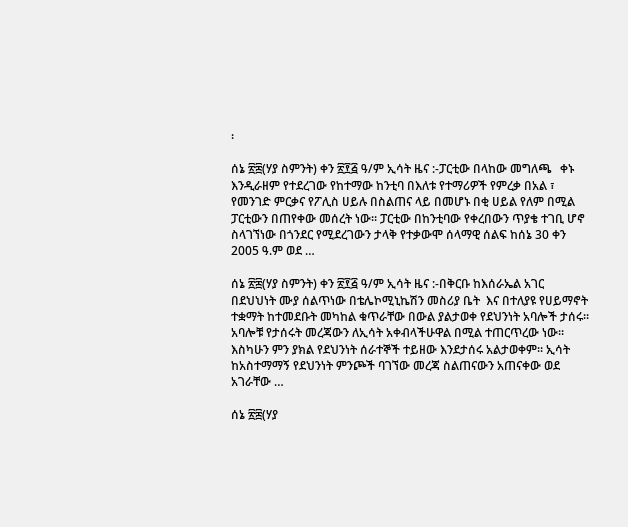፡

ሰኔ ፳፰(ሃያ ስምንት) ቀን ፳፻፭ ዓ/ም ኢሳት ዜና :-ፓርቲው በላከው መግለጫ   ቀኑ እንዲራዘም የተደረገው የከተማው ከንቲባ በእለቱ የተማሪዎች የምረቃ በአል ፣ የመንገድ ምርቃና የፖሊስ ሀይሉ በስልጠና ላይ በመሆኑ በቂ ሀይል የለም በሚል ፓርቲውን በጠየቀው መሰረት ነው። ፓርቲው በከንቲባው የቀረበውን ጥያቄ ተገቢ ሆኖ ስላገኘነው በጎንደር የሚደረገውን ታላቅ የተቃውሞ ሰላማዊ ሰልፍ ከሰኔ 30 ቀን 2005 ዓ.ም ወደ …

ሰኔ ፳፰(ሃያ ስምንት) ቀን ፳፻፭ ዓ/ም ኢሳት ዜና :-በቅርቡ ከእሰራኤል አገር በደህህነት ሙያ ሰልጥነው በቴሌኮሚኒኬሽን መስሪያ ቤት  እና በተለያዩ የሀይማኖት ተቋማት ከተመደቡት መካከል ቁጥራቸው በውል ያልታወቀ የደህንነት አባሎች ታሰሩ። አባሎቹ የታሰሩት መረጃውን ለኢሳት አቀብላችሁዋል በሚል ተጠርጥረው ነው። እስካሁን ምን ያክል የደህንነት ሰራተኞች ተይዘው እንደታሰሩ አልታወቀም። ኢሳት ከአስተማማኝ የደህንነት ምንጮች ባገኘው መረጃ ስልጠናውን አጠናቀው ወደ አገራቸው …

ሰኔ ፳፰(ሃያ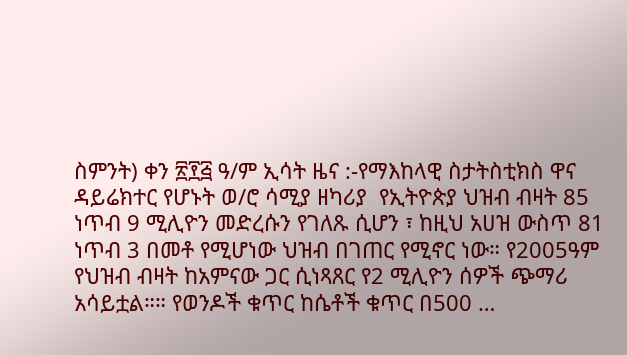ስምንት) ቀን ፳፻፭ ዓ/ም ኢሳት ዜና :-የማእከላዊ ስታትስቲክስ ዋና ዳይሬክተር የሆኑት ወ/ሮ ሳሚያ ዘካሪያ  የኢትዮጵያ ህዝብ ብዛት 85 ነጥብ 9 ሚሊዮን መድረሱን የገለጹ ሲሆን ፣ ከዚህ አሀዝ ውስጥ 81 ነጥብ 3 በመቶ የሚሆነው ህዝብ በገጠር የሚኖር ነው። የ2005ዓም የህዝብ ብዛት ከአምናው ጋር ሲነጻጸር የ2 ሚሊዮን ሰዎች ጭማሪ አሳይቷል።። የወንዶች ቁጥር ከሴቶች ቁጥር በ500 …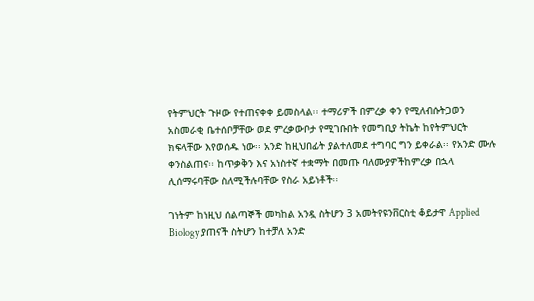የትምህርት ጉዞው የተጠናቀቀ ይመስላል፡፡ ተማሪዎች በምረቃ ቀን የሚለብሱትጋወን አስመራቂ ቤተሰቦቻቸው ወደ ምረቃውቦታ የሚገቡበት የመግቢያ ትኬት ከየትምህርት ክፍላቸው እየወሰዱ ነው፡፡ አንድ ከዚህበፊት ያልተለመደ ተግባር ግን ይቀራል፡፡ የአንድ ሙሉ ቀንስልጠና፡፡ ከጥቃቅን እና አነስተኛ ተቋማት በመጡ ባለሙያዎችከምረቃ በኋላ ሊሰማሩባቸው ስለሚችሉባቸው የስራ አይነቶች፡፡

ገነትም ከነዚህ ሰልጣኞች መካከል አንዷ ስትሆን 3 አመትየዩንቨርስቲ ቆይታዋ Applied Biology ያጠናች ስትሆን ከተቻለ አንድ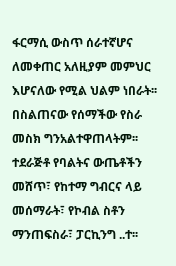ፋርማሲ ውስጥ ሰራተኛሆና ለመቀጠር አለዚያም መምህር እሆናለው የሚል ህልም ነበራት፡፡በስልጠናው የሰማችው የስራ መስክ ግንአልተዋጠላትም፡፡ ተደራጅቶ የባልትና ውጤቶችን መሸጥ፣ የከተማ ግብርና ላይ መሰማራት፣ የኮብል ስቶን ማንጠፍስራ፣ ፓርኪንግ ..ተ፡፡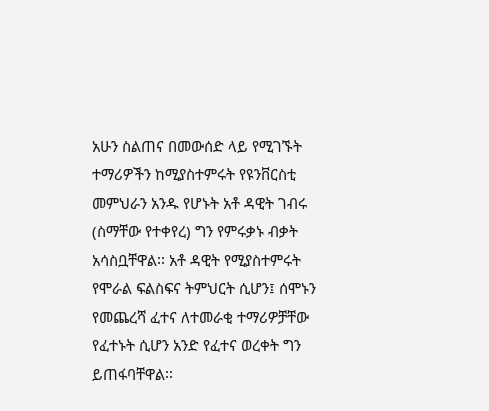አሁን ስልጠና በመውሰድ ላይ የሚገኙት ተማሪዎችን ከሚያስተምሩት የዩንቨርስቲ መምህራን አንዱ የሆኑት አቶ ዳዊት ገብሩ (ስማቸው የተቀየረ) ግን የምሩቃኑ ብቃት አሳስቧቸዋል፡፡ አቶ ዳዊት የሚያስተምሩት የሞራል ፍልስፍና ትምህርት ሲሆን፤ ሰሞኑን የመጨረሻ ፈተና ለተመራቂ ተማሪዎቻቸው የፈተኑት ሲሆን አንድ የፈተና ወረቀት ግን ይጠፋባቸዋል፡፡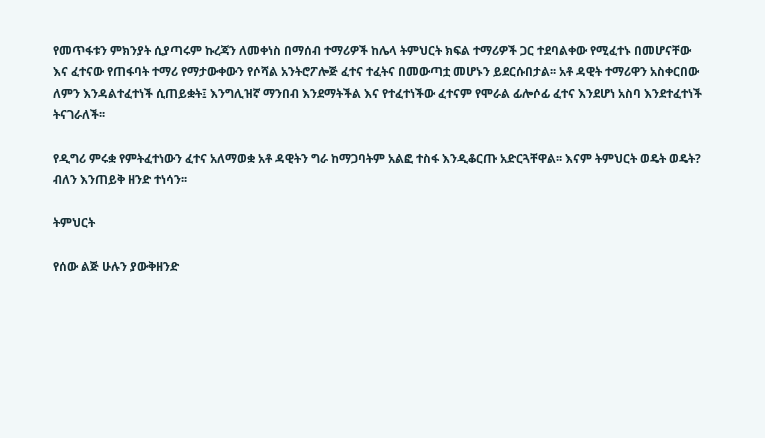የመጥፋቱን ምክንያት ሲያጣሩም ኩረጃን ለመቀነስ በማሰብ ተማሪዎች ከሌላ ትምህርት ክፍል ተማሪዎች ጋር ተደባልቀው የሚፈተኑ በመሆናቸው እና ፈተናው የጠፋባት ተማሪ የማታውቀውን የሶሻል አንትሮፖሎጅ ፈተና ተፈትና በመውጣቷ መሆኑን ይደርሱበታል፡፡ አቶ ዳዊት ተማሪዋን አስቀርበው ለምን እንዳልተፈተነች ሲጠይቋት፤ እንግሊዝኛ ማንበብ እንደማትችል እና የተፈተነችው ፈተናም የሞራል ፊሎሶፊ ፈተና እንደሆነ አስባ እንደተፈተነች ትናገራለች፡፡

የዲግሪ ምሩቋ የምትፈተነውን ፈተና አለማወቋ አቶ ዳዊትን ግራ ከማጋባትም አልፎ ተስፋ እንዲቆርጡ አድርጓቸዋል፡፡ እናም ትምህርት ወዴት ወዴት? ብለን እንጠይቅ ዘንድ ተነሳን፡፡

ትምህርት

የሰው ልጅ ሁሉን ያውቅዘንድ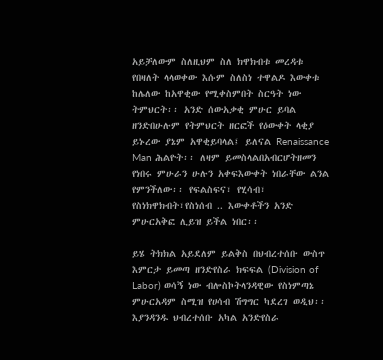አይቻለውም ስለዚህም ስለ ክዋክብቱ መረዳቱ የበዛለት ላላወቀው እሱም ስለስነ ተዋልዶ እውቀቱ ከሌለው ከአዋቂው የሚቀስምበት ስርዓት ነው ትምህርት፡፡ አንድ ሰውአቃቂ ምሁር ይባል ዘንድበሁሉም የትምህርት ዘርፎች የዕውቀት ላቂያ ይኑረው ያኔም አዋቂይባላል፤ ይለናል Renaissance Man ሕልዮት፡፡ ለዛም ይመስላልበአብርሆትዘመን  የነበሩ ምሁራን ሁሉን አቀፍእውቀት ነበራቸው ልንል የምንችለው፡፡ የፍልስፍና፣ የሂሳብ፣ የስነክዋክብት፣የስነሰብ .. እውቀቶችን አንድ ምሁርአቅፎ ሊይዝ ይችል ነበር፡፡

ይሄ ትክክል አይደለም ይልቅስ በህብረተሰቡ ውስጥ እምርታ ይመጣ ዘንድየስራ ክፍፍል (Division of Labor) ወሳኝ ነው ብሎስኮትላንዳዊው የስነምጣኔ ምሁርአዳም ስሚዝ የሀሳብ ሽግግር ካደረገ ወዲህ፡፡ እያንዳንዱ ህብረተሰቡ አካል አንድየስራ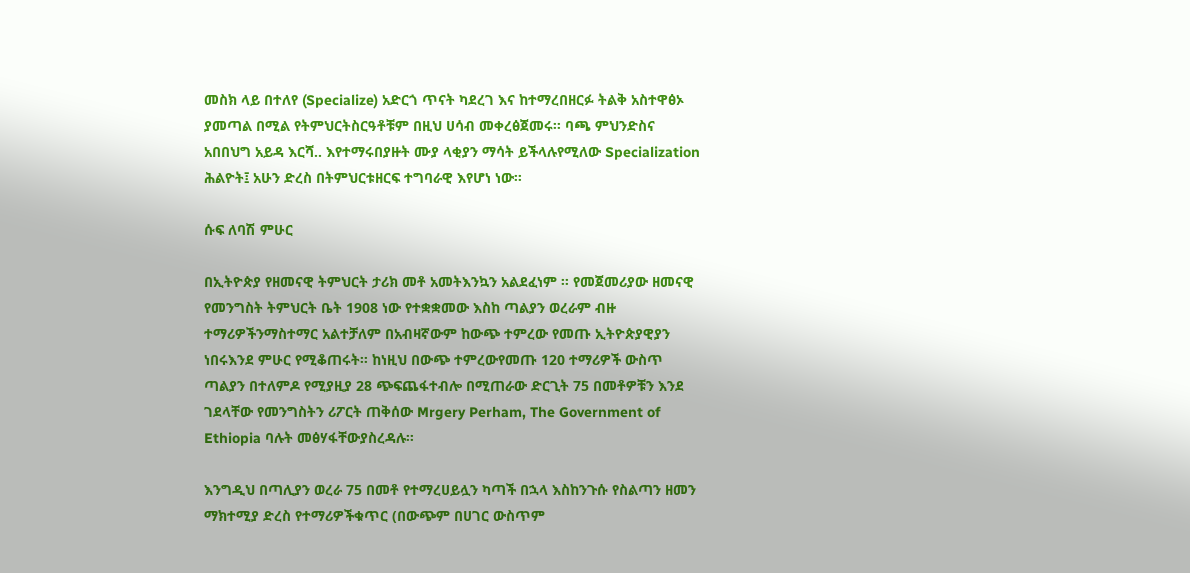መስክ ላይ በተለየ (Specialize) አድርጎ ጥናት ካደረገ እና ከተማረበዘርፉ ትልቅ አስተዋፅኦ ያመጣል በሚል የትምህርትስርዓቶቹም በዚህ ሀሳብ መቀረፅጀመሩ፡፡ ባጫ ምህንድስና አበበህግ አይዳ እርሻ.. እየተማሩበያዙት ሙያ ላቂያን ማሳት ይችላሉየሚለው Specialization ሕልዮት፤ አሁን ድረስ በትምህርቱዘርፍ ተግባራዊ እየሆነ ነው፡፡

ሱፍ ለባሽ ምሁር

በኢትዮጵያ የዘመናዊ ትምህርት ታሪክ መቶ አመትእንኳን አልደፈነም ፡፡ የመጀመሪያው ዘመናዊ የመንግስት ትምህርት ቤት 1908 ነው የተቋቋመው እስከ ጣልያን ወረራም ብዙ ተማሪዎችንማስተማር አልተቻለም በአብዛኛውም ከውጭ ተምረው የመጡ ኢትዮጵያዊያን ነበሩእንደ ምሁር የሚቆጠሩት፡፡ ከነዚህ በውጭ ተምረውየመጡ 120 ተማሪዎች ውስጥ ጣልያን በተለምዶ የሚያዚያ 28 ጭፍጨፋተብሎ በሚጠራው ድርጊት 75 በመቶዎቹን እንደ ገደላቸው የመንግስትን ሪፖርት ጠቅሰው Mrgery Perham, The Government of Ethiopia ባሉት መፅሃፋቸውያስረዳሉ፡፡

እንግዲህ በጣሊያን ወረራ 75 በመቶ የተማረሀይሏን ካጣች በኋላ እስከንጉሱ የስልጣን ዘመን ማክተሚያ ድረስ የተማሪዎችቁጥር (በውጭም በሀገር ውስጥም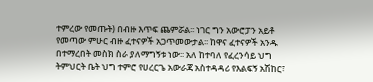ተምረው የመጡት) በብዙ እጥፍ ጨምሯል፡፡ ነገር ግን አውሮፓን አይቶ የመጣው ምሁር ብዙ ፈተናዎች አጋጥመውታል፡፡ ከዋና ፈተናዎች አንዱ በተማረበት መስክ ስራ ያለማግኝቱ ነው፡፡ አለ ከተባለ የፈረንሳይ ህግ ትምህርት ቤት ህግ ተምሮ የሀረርጌ አውራጃ አስተዳዳሪ የእልፍኝ አሽከር፣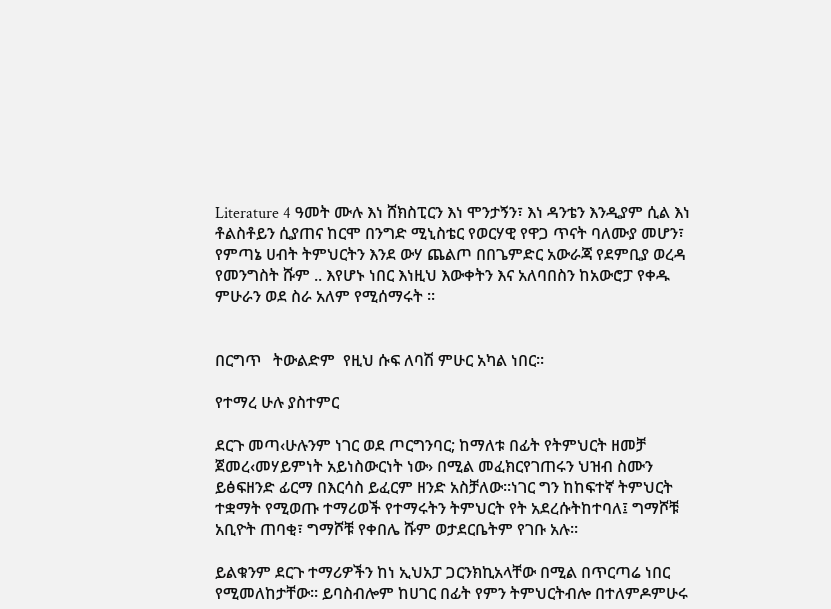Literature 4 ዓመት ሙሉ እነ ሸክስፒርን እነ ሞንታኝን፣ እነ ዳንቴን እንዲያም ሲል እነ ቶልስቶይን ሲያጠና ከርሞ በንግድ ሚኒስቴር የወርሃዊ የዋጋ ጥናት ባለሙያ መሆን፣ የምጣኔ ሀብት ትምህርትን እንደ ውሃ ጨልጦ በበጌምድር አውራጃ የደምቢያ ወረዳ የመንግስት ሹም .. እየሆኑ ነበር እነዚህ እውቀትን እና አለባበስን ከአውሮፓ የቀዱ ምሁራን ወደ ስራ አለም የሚሰማሩት ፡፡


በርግጥ   ትውልድም  የዚህ ሱፍ ለባሽ ምሁር አካል ነበር፡፡

የተማረ ሁሉ ያስተምር

ደርጉ መጣ‹ሁሉንም ነገር ወደ ጦርግንባር; ከማለቱ በፊት የትምህርት ዘመቻ ጀመረ‹መሃይምነት አይነስውርነት ነው› በሚል መፈክርየገጠሩን ህዝብ ስሙን ይፅፍዘንድ ፊርማ በእርሳስ ይፈርም ዘንድ አስቻለው፡፡ነገር ግን ከከፍተኛ ትምህርት ተቋማት የሚወጡ ተማሪወች የተማሩትን ትምህርት የት አደረሱትከተባለ፤ ግማሾቹ አቢዮት ጠባቂ፣ ግማሾቹ የቀበሌ ሹም ወታደርቤትም የገቡ አሉ፡፡

ይልቁንም ደርጉ ተማሪዎችን ከነ ኢህአፓ ጋርንክኪአላቸው በሚል በጥርጣሬ ነበር የሚመለከታቸው፡፡ ይባስብሎም ከሀገር በፊት የምን ትምህርትብሎ በተለምዶምሁሩ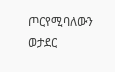ጦርየሚባለውን ወታደር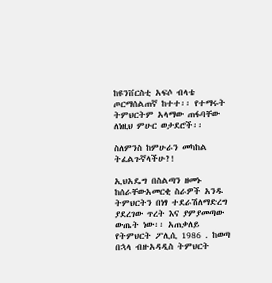ከዩንቨርስቲ አፍሶ ብላቴ ጦርማሰልጠኛ ከተተ፡፡ የተማሩት ትምህርትም አላማው ጠፋባቸው ለነዚህ ምሁር ወታደሮች፡፡

ስለምንስ ከምሁራን መካከል ትፈልጉኛላችሁ?!

ኢህአዴግ በስልጣን ዘመኑ ከሰራቸውአመርቂ ስራዎች አንዱ ትምህርትን በነፃ ተደራሽለማድረግ ያደረገው ጥረት እና ያምያመጣው ውጤት ነው፡፡ አጠቃለይ የትምህርት ፖሊሲ 1986 . ከወጣ በኋላ ብዙአዳዲስ ትምህርት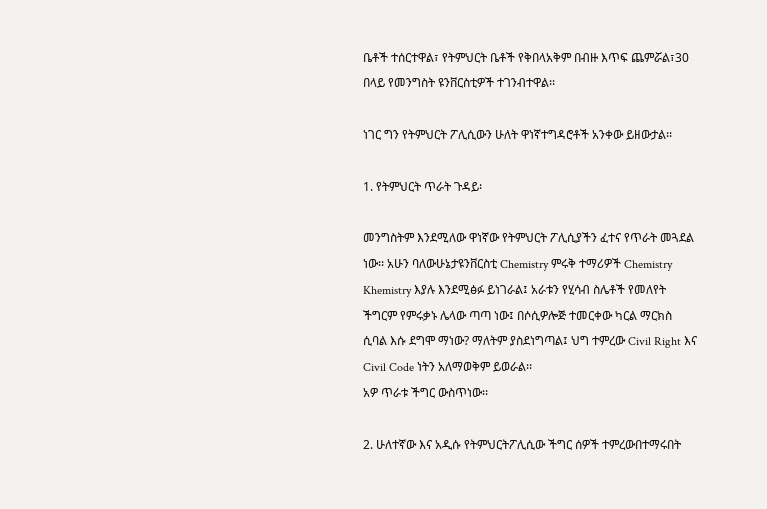ቤቶች ተሰርተዋል፣ የትምህርት ቤቶች የቅበላአቅም በብዙ እጥፍ ጨምሯል፣30 በላይ የመንግስት ዩንቨርስቲዎች ተገንብተዋል፡፡

ነገር ግን የትምህርት ፖሊሲውን ሁለት ዋነኛተግዳሮቶች አንቀው ይዘውታል፡፡

1. የትምህርት ጥራት ጉዳይ፡

መንግስትም እንደሚለው ዋነኛው የትምህርት ፖሊሲያችን ፈተና የጥራት መጓደል ነው፡፡ አሁን ባለውሁኔታዩንቨርስቲ Chemistry ምሩቅ ተማሪዎች Chemistry Khemistry እያሉ እንደሚፅፉ ይነገራል፤ አራቱን የሂሳብ ስሌቶች የመለየት ችግርም የምሩቃኑ ሌላው ጣጣ ነው፤ በሶሲዎሎጅ ተመርቀው ካርል ማርክስ ሲባል እሱ ደግሞ ማነው? ማለትም ያስደነግጣል፤ ህግ ተምረው Civil Right እና Civil Code ነትን አለማወቅም ይወራል፡፡
አዎ ጥራቱ ችግር ውስጥነው፡፡

2. ሁለተኛው እና አዲሱ የትምህርትፖሊሲው ችግር ሰዎች ተምረውበተማሩበት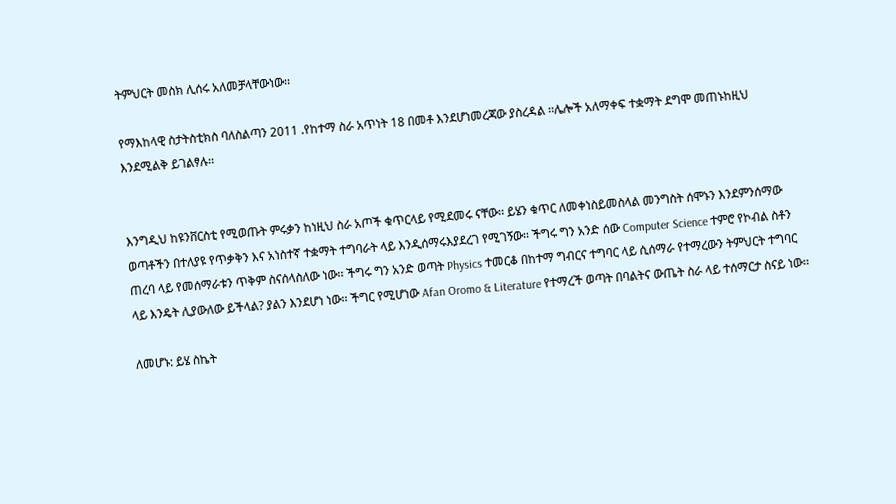ትምህርት መስክ ሊሰሩ አለመቻላቸውነው፡፡

የማእከላዊ ስታትስቲክስ ባለስልጣን 2011 .የከተማ ስራ አጥነት 18 በመቶ እንደሆነመረጃው ያስረዳል ፡፡ሌሎች አለማቀፍ ተቋማት ደግሞ መጠኑከዚህ እንደሚልቅ ይገልፃሉ፡፡


እንግዲህ ከዩንቨርስቲ የሚወጡት ምሩቃን ከነዚህ ስራ አጦች ቁጥርላይ የሚደመሩ ናቸው፡፡ ይሄን ቁጥር ለመቀነስይመስላል መንግስት ሰሞኑን እንደምንሰማው ወጣቶችን በተለያዩ የጥቃቅን እና አነስተኛ ተቋማት ተግባራት ላይ እንዲሰማሩእያደረገ የሚገኝው፡፡ ችግሩ ግን አንድ ሰው Computer Science ተምሮ የኮብል ስቶን ጠረባ ላይ የመሰማራቱን ጥቅም ስናሰላስለው ነው፡፡ ችግሩ ግን አንድ ወጣት Physics ተመርቆ በከተማ ግብርና ተግባር ላይ ሲሰማራ የተማረውን ትምህርት ተግባር ላይ እንዴት ሊያውለው ይችላል? ያልን እንደሆነ ነው፡፡ ችግር የሚሆነው Afan Oromo & Literature የተማረች ወጣት በባልትና ውጤት ስራ ላይ ተሰማርታ ስናይ ነው፡፡

ለመሆኑ: ይሄ ስኬት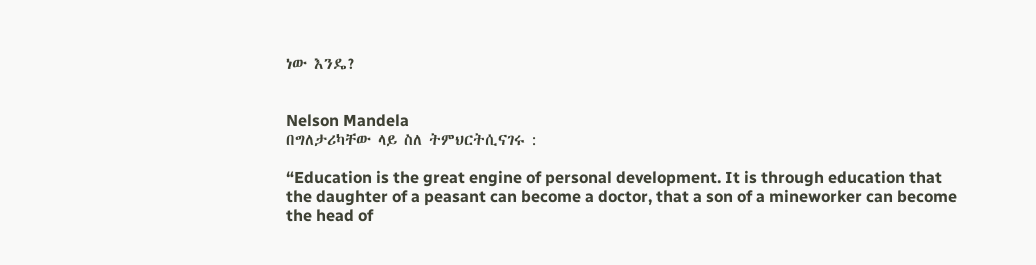ነው እንዴ?


Nelson Mandela
በግለታሪካቸው ላይ ስለ ትምህርትሲናገሩ :

“Education is the great engine of personal development. It is through education that the daughter of a peasant can become a doctor, that a son of a mineworker can become the head of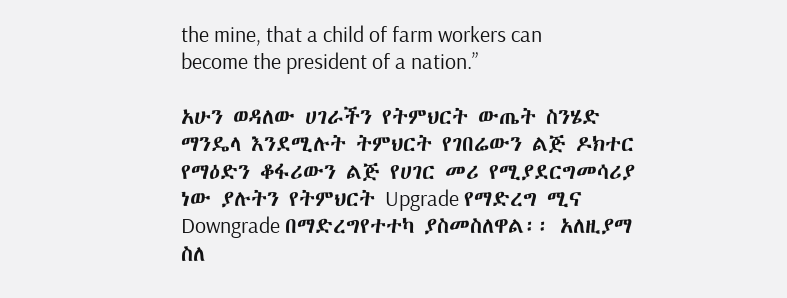the mine, that a child of farm workers can become the president of a nation.”

አሁን ወዳለው ሀገራችን የትምህርት ውጤት ስንሄድ ማንዴላ እንደሚሉት ትምህርት የገበሬውን ልጅ ዶክተር የማዕድን ቆፋሪውን ልጅ የሀገር መሪ የሚያደርግመሳሪያ ነው ያሉትን የትምህርት Upgrade የማድረግ ሚና Downgrade በማድረግየተተካ ያስመስለዋል፡፡ አለዚያማ ስለ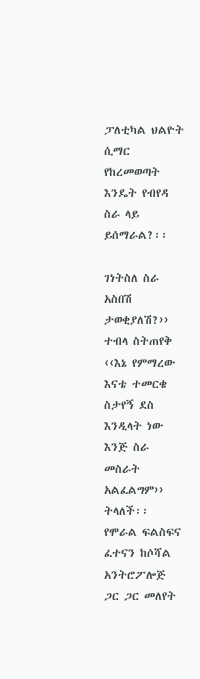ፓለቲካል ህልዮት ሲማር የከረመወጣት እንዴት የብየዳ ስራ ላይ ይሰማራል?፡፡

ገነትስለ ስራ አስበሽ ታወቂያለሽ?›› ተብላ ስትጠየቅ ‹‹እኔ የምማረው እናቴ ተመርቄ ስታየኝ ደስ እንዲላት ነው እንጅ ስራ መስራት አልፈልግም›› ትላለች፡፡ የሞራል ፍልስፍና ፈተናን ከሶሻል አንትሮፖሎጅ ጋር ጋር መለየት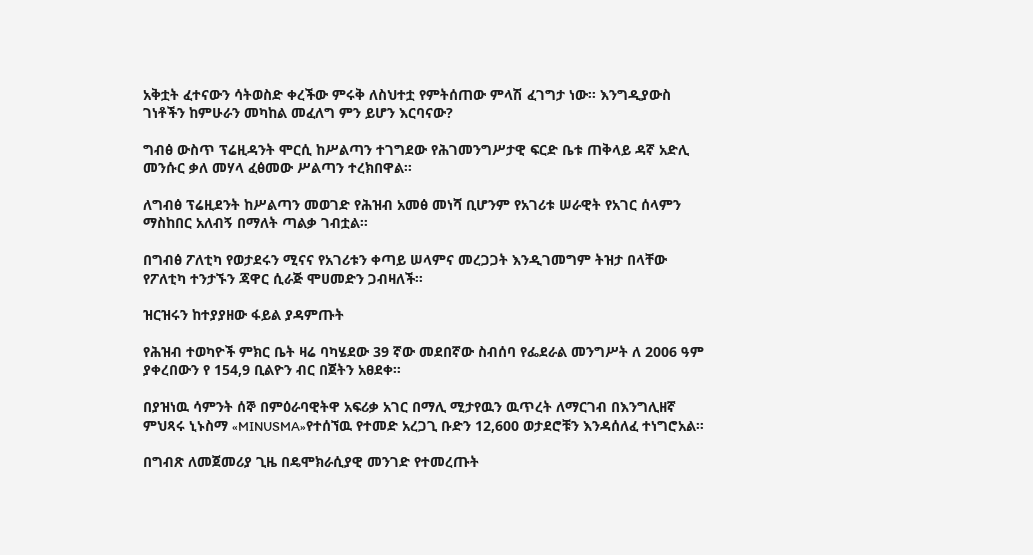አቅቷት ፈተናውን ሳትወስድ ቀረችው ምሩቅ ለስህተቷ የምትሰጠው ምላሽ ፈገግታ ነው፡፡ እንግዲያውስ ገነቶችን ከምሁራን መካከል መፈለግ ምን ይሆን እርባናው?

ግብፅ ውስጥ ፕሬዚዳንት ሞርሲ ከሥልጣን ተገግደው የሕገመንግሥታዊ ፍርድ ቤቱ ጠቅላይ ዳኛ አድሊ መንሱር ቃለ መሃላ ፈፅመው ሥልጣን ተረክበዋል፡፡

ለግብፅ ፕሬዚደንት ከሥልጣን መወገድ የሕዝብ አመፅ መነሻ ቢሆንም የአገሪቱ ሠራዊት የአገር ሰላምን ማስከበር አለብኝ በማለት ጣልቃ ገብቷል።

በግብፅ ፖለቲካ የወታደሩን ሚናና የአገሪቱን ቀጣይ ሠላምና መረጋጋት እንዲገመግም ትዝታ በላቸው የፖለቲካ ተንታኙን ጃዋር ሲራጅ ሞሀመድን ጋብዛለች።

ዝርዝሩን ከተያያዘው ፋይል ያዳምጡት

የሕዝብ ተወካዮች ምክር ቤት ዛሬ ባካሄደው 39 ኛው መደበኛው ስብሰባ የፌደራል መንግሥት ለ 2006 ዓም ያቀረበውን የ 154,9 ቢልዮን ብር በጀትን አፀደቀ።

በያዝነዉ ሳምንት ሰኞ በምዕራባዊትዋ አፍሪቃ አገር በማሊ ሚታየዉን ዉጥረት ለማርገብ በእንግሊዘኛ ምህጻሩ ኒኑስማ «MINUSMA»የተሰኘዉ የተመድ አረጋጊ ቡድን 12,600 ወታደሮቹን እንዳሰለፈ ተነግሮአል።

በግብጽ ለመጀመሪያ ጊዜ በዴሞክራሲያዊ መንገድ የተመረጡት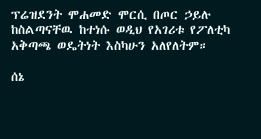ፕሬዝደንት ሞሐመድ ሞርሲ በጦር ኃይሉ ከስልጣናቸዉ ከተነሱ ወዲህ የአገሪቱ የፖለቲካ አቅጣጫ ወዴትነት እስካሁን አለየለትም።

ሰኔ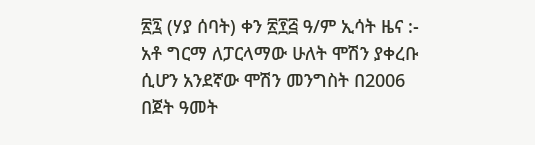፳፯ (ሃያ ሰባት) ቀን ፳፻፭ ዓ/ም ኢሳት ዜና :- አቶ ግርማ ለፓርላማው ሁለት ሞሽን ያቀረቡ ሲሆን አንደኛው ሞሽን መንግስት በ2006 በጀት ዓመት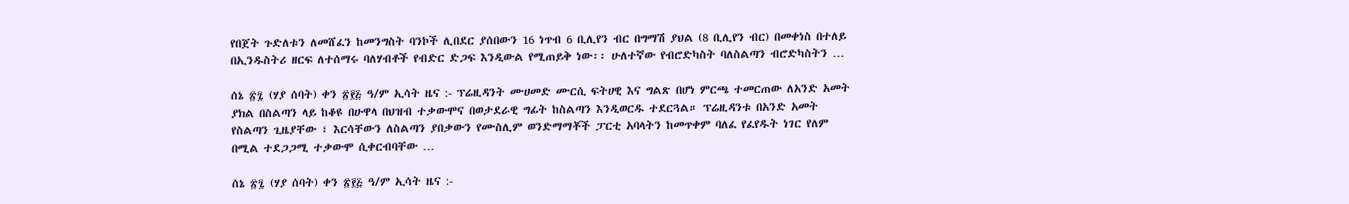የበጀት ጉድለቱን ለመሸፈን ከመንግስት ባንኮች ሊበደር ያሰበውን 16 ነጥብ 6 ቢሊየን ብር በግማሽ ያህል (8 ቢሊየን ብር) በመቀነስ በተለይ በኢንዱስትሪ ዘርፍ ለተሰማሩ ባለሃብቶች የብድር ድጋፍ እንዲውል የሚጠይቅ ነው፡፡ ሁለተኛው የብሮድካስት ባለስልጣን ብሮድካስትን …

ሰኔ ፳፯ (ሃያ ሰባት) ቀን ፳፻፭ ዓ/ም ኢሳት ዜና :- ፕሬዚዳንት ሙሀመድ ሙርሲ ፍትሀዊ እና ግልጽ በሆነ ምርጫ ተመርጠው ለአንድ አመት ያክል በስልጣን ላይ ከቆዩ በሁዋላ በህዝብ ተቃውሞና በወታደራዊ ግፊት ከስልጣን እንዲወርዱ ተደርጓል። ፕሬዚዳንቱ በአንድ አመት የስልጣን ጊዜያቸው ፣ እርሳቸውን ለስልጣን ያበቃውን የሙስሊም ወንድማማቾች ፓርቲ አባላትን ከመጥቀም ባለፈ የፈየዱት ነገር የለም በሚል ተደጋጋሚ ተቃውሞ ሲቀርብባቸው …

ሰኔ ፳፯ (ሃያ ሰባት) ቀን ፳፻፭ ዓ/ም ኢሳት ዜና :-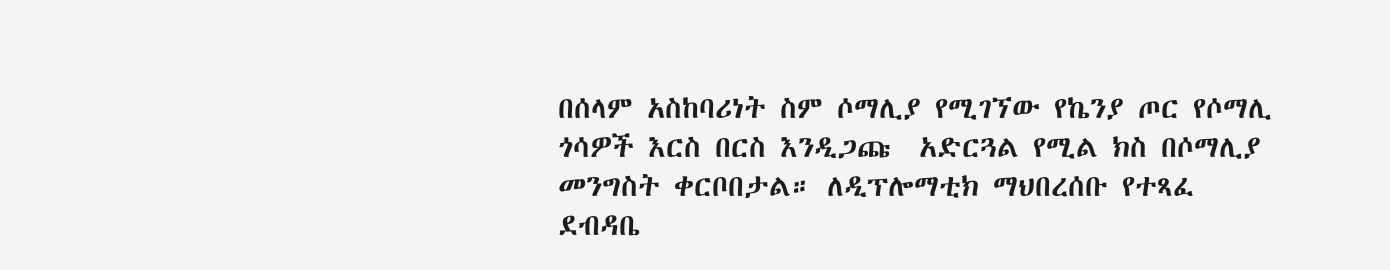በሰላም አስከባሪነት ስም ሶማሊያ የሚገኘው የኬንያ ጦር የሶማሊ ጎሳዎች እርስ በርስ እንዲጋጩ  አድርጓል የሚል ክስ በሶማሊያ መንግስት ቀርቦበታል። ለዲፕሎማቲክ ማህበረሰቡ የተጻፈ ደብዳቤ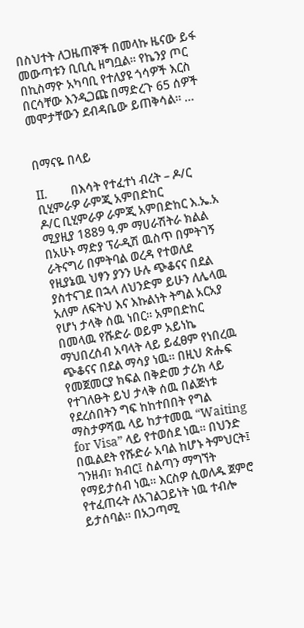በስህተት ለጋዜጠኞች በመላኩ ዜናው ይፋ መውጣቱን ቢቢሲ ዘግቧል። የኬንያ ጦር በኪስማዮ አካባቢ የተለያዩ ጎሳዎች እርስ በርሳቸው እንዲጋጩ በማድረጉ 65 ሰዎች መሞታቸውን ደብዳቤው ይጠቅሳል። …


በማናዬ በላይ

II.        በእሳት የተፈተነ ብረት – ዶ/ር ቢሂምራዎ ራምጂ አምበድከር
ዶ/ር ቢሂምራዎ ራምጂ አምበድከር እ.ኤ.አ ሚያዚያ 1889 ዓ.ም ማሀራሽትራ ክልል በአሁኑ ማድያ ፕራዲሽ ዉስጥ በምትገኝ ራትናግሪ በምትባል ወረዳ የተወለደ የዚያኔዉ ህፃን ያንን ሁሉ ጭቆናና በደል ያስተናገደ በኋላ ለህንድም ይሁን ለሌላዉ አለም ለፍትህ እና እኩልነት ትግል አርአያ የሆነ ታላቅ ሰዉ ነበር፡፡ አምበድከር በመላዉ የሹድራ ወይም አይነኬ ማህበረሰብ አባላት ላይ ይፈፀም የነበረዉ ጭቆናና በደል ማሳያ ነዉ፡፡ በዚህ ጽሑፍ የመጀመርያ ክፍል በቅድመ ታሪክ ላይ የተገለፁት ይህ ታላቅ ሰዉ በልጅነቱ የደረሰበትን ግፍ ከከተበበት የግል ማስታዎሻዉ ላይ ከታተመዉ “Waiting for Visa” ላይ የተወሰደ ነዉ፡፡ በህንድ በዉልደት የሹድራ አባል ከሆኑ ትምህርት፤ ገንዘብ፣ ክብር፤ ስልጣን ማግኘት የማይታሰብ ነዉ፡፡ እርስዎ ሲወለዱ ጀምሮ የተፈጠሩት ለአገልጋይነት ነዉ ተብሎ ይታሰባል፡፡ በአጋጣሚ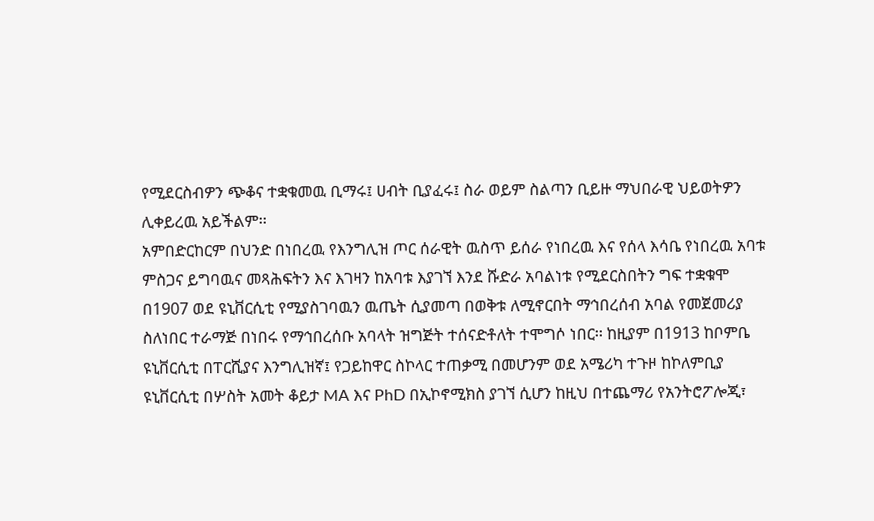የሚደርስብዎን ጭቆና ተቋቁመዉ ቢማሩ፤ ሀብት ቢያፈሩ፤ ስራ ወይም ስልጣን ቢይዙ ማህበራዊ ህይወትዎን ሊቀይረዉ አይችልም፡፡
አምበድርከርም በህንድ በነበረዉ የእንግሊዝ ጦር ሰራዊት ዉስጥ ይሰራ የነበረዉ እና የሰላ እሳቤ የነበረዉ አባቱ ምስጋና ይግባዉና መጻሕፍትን እና እገዛን ከአባቱ እያገኘ እንደ ሹድራ አባልነቱ የሚደርስበትን ግፍ ተቋቁሞ በ1907 ወደ ዩኒቨርሲቲ የሚያስገባዉን ዉጤት ሲያመጣ በወቅቱ ለሚኖርበት ማኅበረሰብ አባል የመጀመሪያ ስለነበር ተራማጅ በነበሩ የማኅበረሰቡ አባላት ዝግጅት ተሰናድቶለት ተሞግሶ ነበር፡፡ ከዚያም በ1913 ከቦምቤ ዩኒቨርሲቲ በፐርሺያና እንግሊዝኛ፤ የጋይከዋር ስኮላር ተጠቃሚ በመሆንም ወደ አሜሪካ ተጉዞ ከኮለምቢያ ዩኒቨርሲቲ በሦስት አመት ቆይታ MA እና PhD በኢኮኖሚክስ ያገኘ ሲሆን ከዚህ በተጨማሪ የአንትሮፖሎጂ፣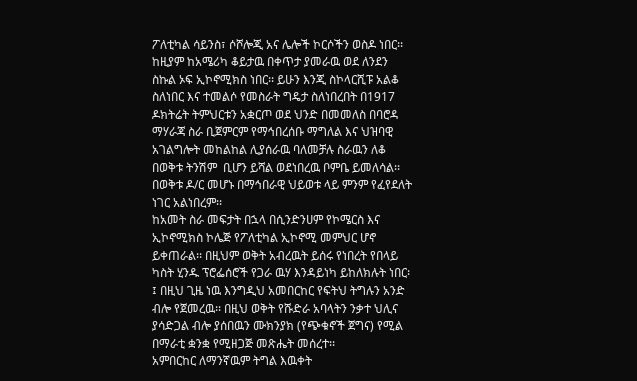ፖለቲካል ሳይንስ፣ ሶሾሎጂ አና ሌሎች ኮርሶችን ወስዶ ነበር፡፡ ከዚያም ከአሜሪካ ቆይታዉ በቀጥታ ያመራዉ ወደ ለንደን ስኩል ኦፍ ኢኮኖሚክስ ነበር፡፡ ይሁን እንጂ ስኮላርሺፑ አልቆ ስለነበር እና ተመልሶ የመስራት ግዴታ ስለነበረበት በ1917 ዶክትሬት ትምህርቱን አቋርጦ ወደ ህንድ በመመለስ በባሮዳ ማሃራጃ ስራ ቢጀምርም የማኅበረሰቡ ማግለል እና ህዝባዊ አገልግሎት መከልከል ሊያሰራዉ ባለመቻሉ ስራዉን ለቆ በወቅቱ ትንሽም  ቢሆን ይሻል ወደነበረዉ ቦምቤ ይመለሳል፡፡ በወቅቱ ዶ/ር መሆኑ በማኅበራዊ ህይወቱ ላይ ምንም የፈየደለት ነገር አልነበረም፡፡
ከአመት ስራ መፍታት በኋላ በሲንድንሀም የኮሜርስ እና ኢኮኖሚክስ ኮሌጅ የፖለቲካል ኢኮኖሚ መምህር ሆኖ ይቀጠራል፡፡ በዚህም ወቅት አብረዉት ይሰሩ የነበረት የበላይ ካስት ሂንዱ ፕሮፌሰሮች የጋራ ዉሃ እንዳይነካ ይከለክሉት ነበር፡፤ በዚህ ጊዜ ነዉ እንግዲህ አመበርከር የፍትህ ትግሉን አንድ ብሎ የጀመረዉ፡፡ በዚህ ወቅት የሹድራ አባላትን ንቃተ ህሊና ያሳድጋል ብሎ ያሰበዉን ሙክንያክ (የጭቁኖች ጀግና) የሚል በማራቲ ቋንቋ የሚዘጋጅ መጽሔት መሰረተ፡፡
አምበርከር ለማንኛዉም ትግል እዉቀት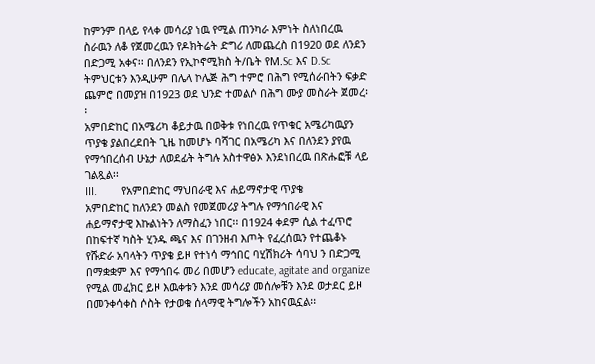ከምንም በላይ የላቀ መሳሪያ ነዉ የሚል ጠንካራ እምነት ስለነበረዉ ስራዉን ለቆ የጀመረዉን የዶክትሬት ድግሪ ለመጨረስ በ1920 ወደ ለንደን በድጋሚ አቀና፡፡ በለንደን የኢኮኖሚክስ ት/ቤት የM.Sc እና D.Sc ትምህርቱን እንዲሁም በሌላ ኮሌጅ ሕግ ተምሮ በሕግ የሚሰራበትን ፍቃድ ጨምሮ በመያዝ በ1923 ወደ ህንድ ተመልሶ በሕግ ሙያ መስራት ጀመረ፡፡
አምበድከር በአሜሪካ ቆይታዉ በወቅቱ የነበረዉ የጥቁር አሜሪካዉያን ጥያቄ ያልበረደበት ጊዜ ከመሆኑ ባሻገር በአሜሪካ እና በለንደን ያየዉ የማኅበረሰብ ሁኔታ ለወደፊት ትግሉ አስተዋፅኦ እንደነበረዉ በጽሑፎቹ ላይ ገልጿል፡፡
III.        የአምበድከር ማህበራዊ እና ሐይማኖታዊ ጥያቄ
አምበድከር ከለንደን መልስ የመጀመሪያ ትግሉ የማኅበራዊ እና ሐይማኖታዊ እኩልነትን ለማስፈን ነበር፡፡ በ1924 ቀደም ሲል ተፈጥሮ በከፍተኛ ካስት ሂንዱ ጫና እና በገንዘብ እጦት የፈረሰዉን የተጨቆኑ የሹድራ አባላትን ጥያቄ ይዞ የተነሳ ማኅበር ባሂሽክሪት ሳባህ ን በድጋሚ በማቋቋም እና የማኅበሩ መሪ በመሆን educate, agitate and organize የሚል መፈክር ይዞ እዉቀቱን እንደ መሳሪያ መሰሎቹን እንደ ወታደር ይዞ በመንቀሳቀስ ሶስት የታወቁ ሰላማዊ ትግሎችን አከናዉኗል፡፡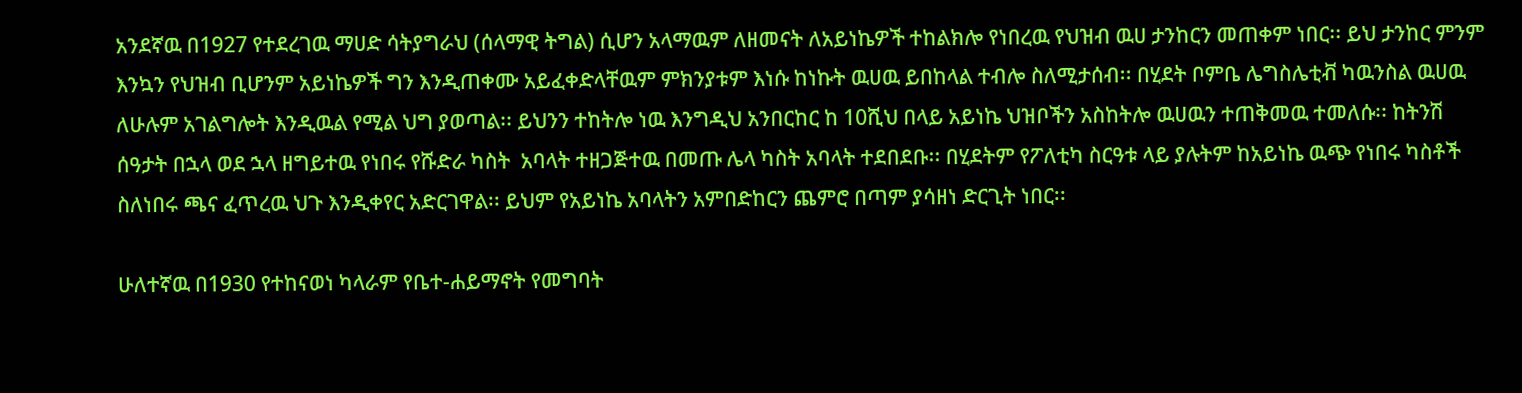አንደኛዉ በ1927 የተደረገዉ ማሀድ ሳትያግራህ (ሰላማዊ ትግል) ሲሆን አላማዉም ለዘመናት ለአይነኬዎች ተከልክሎ የነበረዉ የህዝብ ዉሀ ታንከርን መጠቀም ነበር፡፡ ይህ ታንከር ምንም እንኳን የህዝብ ቢሆንም አይነኬዎች ግን እንዲጠቀሙ አይፈቀድላቸዉም ምክንያቱም እነሱ ከነኩት ዉሀዉ ይበከላል ተብሎ ስለሚታሰብ፡፡ በሂደት ቦምቤ ሌግስሌቲቭ ካዉንስል ዉሀዉ ለሁሉም አገልግሎት እንዲዉል የሚል ህግ ያወጣል፡፡ ይህንን ተከትሎ ነዉ እንግዲህ አንበርከር ከ 10ሺህ በላይ አይነኬ ህዝቦችን አስከትሎ ዉሀዉን ተጠቅመዉ ተመለሱ፡፡ ከትንሽ ሰዓታት በኋላ ወደ ኋላ ዘግይተዉ የነበሩ የሹድራ ካስት  አባላት ተዘጋጅተዉ በመጡ ሌላ ካስት አባላት ተደበደቡ፡፡ በሂደትም የፖለቲካ ስርዓቱ ላይ ያሉትም ከአይነኬ ዉጭ የነበሩ ካስቶች ስለነበሩ ጫና ፈጥረዉ ህጉ እንዲቀየር አድርገዋል፡፡ ይህም የአይነኬ አባላትን አምበድከርን ጨምሮ በጣም ያሳዘነ ድርጊት ነበር፡፡

ሁለተኛዉ በ1930 የተከናወነ ካላራም የቤተ-ሐይማኖት የመግባት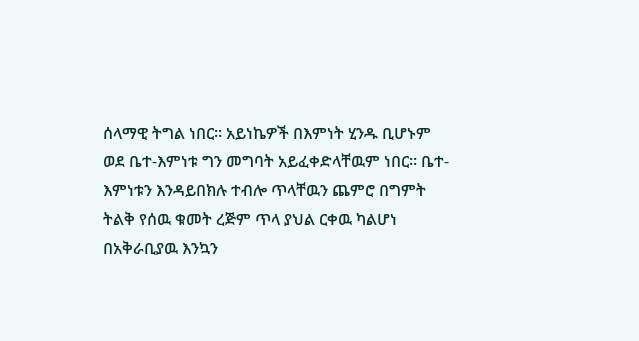ሰላማዊ ትግል ነበር፡፡ አይነኬዎች በእምነት ሂንዱ ቢሆኑም ወደ ቤተ-እምነቱ ግን መግባት አይፈቀድላቸዉም ነበር፡፡ ቤተ-እምነቱን እንዳይበክሉ ተብሎ ጥላቸዉን ጨምሮ በግምት ትልቅ የሰዉ ቁመት ረጅም ጥላ ያህል ርቀዉ ካልሆነ በአቅራቢያዉ እንኳን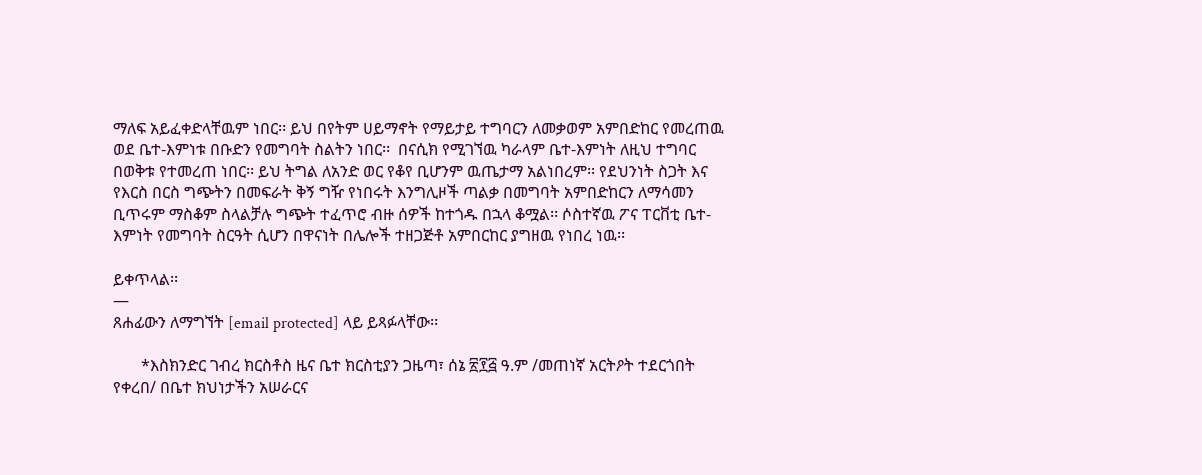ማለፍ አይፈቀድላቸዉም ነበር፡፡ ይህ በየትም ሀይማኖት የማይታይ ተግባርን ለመቃወም አምበድከር የመረጠዉ ወደ ቤተ-እምነቱ በቡድን የመግባት ስልትን ነበር፡፡  በናሲክ የሚገኘዉ ካራላም ቤተ-እምነት ለዚህ ተግባር በወቅቱ የተመረጠ ነበር፡፡ ይህ ትግል ለአንድ ወር የቆየ ቢሆንም ዉጤታማ አልነበረም፡፡ የደህንነት ስጋት እና የእርስ በርስ ግጭትን በመፍራት ቅኝ ግዥ የነበሩት እንግሊዞች ጣልቃ በመግባት አምበድከርን ለማሳመን ቢጥሩም ማስቆም ስላልቻሉ ግጭት ተፈጥሮ ብዙ ሰዎች ከተጎዱ በኋላ ቆሟል፡፡ ሶስተኛዉ ፖና ፐርቨቲ ቤተ-እምነት የመግባት ስርዓት ሲሆን በዋናነት በሌሎች ተዘጋጅቶ አምበርከር ያግዘዉ የነበረ ነዉ፡፡

ይቀጥላል፡፡
—
ጸሐፊውን ለማግኘት [email protected] ላይ ይጻፉላቸው፡፡

       *እስክንድር ገብረ ክርስቶስ ዜና ቤተ ክርስቲያን ጋዜጣ፣ ሰኔ ፳፻፭ ዓ.ም /መጠነኛ አርትዖት ተደርጎበት የቀረበ/ በቤተ ክህነታችን አሠራርና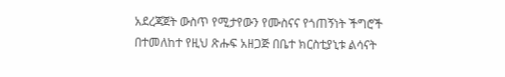አደረጃጀት ውስጥ የሚታየውን የሙስናና የጎጠኝነት ችግሮች በተመለከተ የዚህ ጽሑፍ አዘጋጅ በቤተ ክርስቲያኒቱ ልሳናት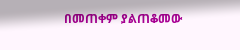በመጠቀም ያልጠቆመው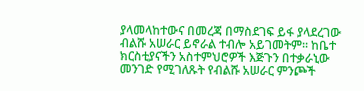ያላመላከተውና በመረጃ በማስደገፍ ይፋ ያላደረገው ብልሹ አሠራር ይኖራል ተብሎ አይገመትም፡፡ ከቤተ ክርስቲያናችን አስተምህሮዎች እጅጉን በተቃራኒው መንገድ የሚገለጹት የብልሹ አሠራር ምንጮች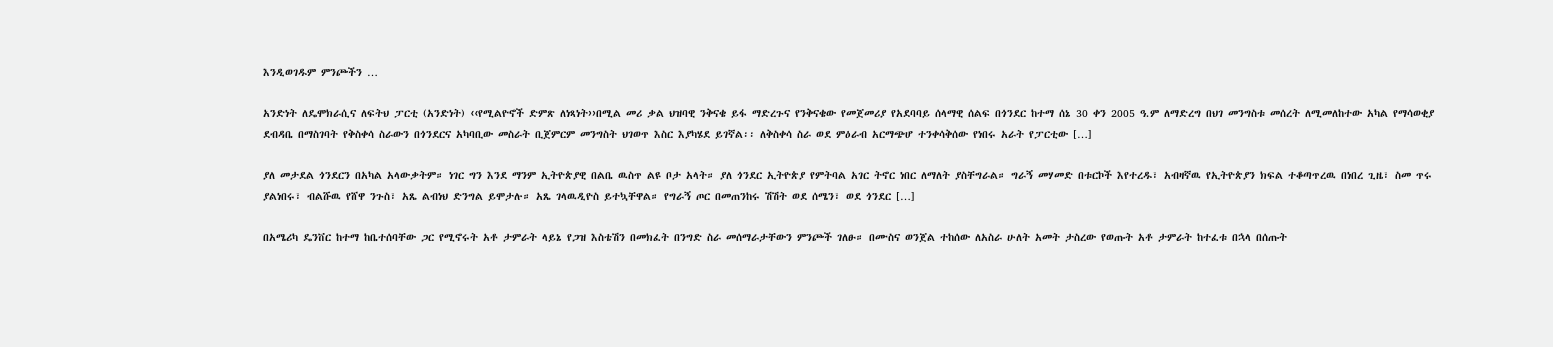እንዲወገዱም ምንጮችን …

አንድነት ለዴሞክራሲና ለፍትህ ፓርቲ (አንድነት) ‹‹የሚልዮኖች ድምጽ ለነጻነት››በሚል መሪ ቃል ህዝባዊ ንቅናቄ ይፋ ማድረጉና የንቅናቄው የመጀመሪያ የአደባባይ ሰላማዊ ሰልፍ በጎንደር ከተማ ሰኔ 30 ቀን 2005 ዓ.ም ለማድረግ በህገ መንግስቱ መሰረት ለሚመለከተው አካል የማሳወቂያ ደብዳቤ በማስገባት የቅስቀሳ ስራውን በጎንደርና አካባቢው መስራት ቢጀምርም መንግስት ህገወጥ እስር እያካሄደ ይገኛል፡፡ ለቅስቀሳ ስራ ወደ ምዕራብ አርማጭሆ ተንቀሳቅሰው የነበሩ አራት የፓርቲው […]

ያለ መታደል ጎንደርን በአካል አላውቃትም። ነገር ግን እንደ ማንም ኢትዮጵያዊ በልቤ ዉስጥ ልዩ ቦታ አላት። ያለ ጎንደር ኢትዮጵያ የምትባል አገር ትኖር ነበር ለማለት ያስቸግራል። ግራኝ መሃመድ በቱርኮች እየተረዱ፣ አብዛኛዉ የኢትዮጵያን ክፍል ተቆጣጥረዉ በነበረ ጊዜ፣ ስመ ጥሩ ያልነበሩ፣ ብልሹዉ የሸዋ ንጉስ፣ አጼ ልብነህ ድንግል ይሞታሉ። አጼ ገላዉዲዮስ ይተኳቸዋል። የግራኝ ጦር በመጠንከሩ ሽሽት ወደ ሰሜን፣ ወደ ጎንደር […]

በአሜሪካ ዴንቨር ከተማ ከቤተሰባቸው ጋር የሚኖሩት አቶ ታምራት ላይኔ የጋዝ እስቴሽን በመክፈት በንግድ ስራ መሰማራታቸውን ምንጮች ገለፁ። በሙስና ወንጀል ተከሰው ለአስራ ሁለት አመት ታስረው የወጡት አቶ ታምራት ከተፈቱ በኋላ በሰጡት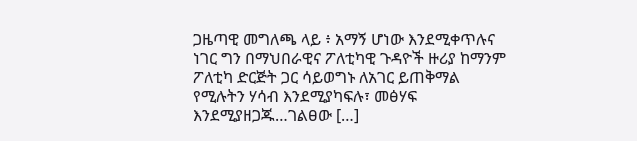ጋዜጣዊ መግለጫ ላይ ፥ አማኝ ሆነው እንደሚቀጥሉና ነገር ግን በማህበራዊና ፖለቲካዊ ጉዳዮች ዙሪያ ከማንም ፖለቲካ ድርጅት ጋር ሳይወግኑ ለአገር ይጠቅማል የሚሉትን ሃሳብ እንደሚያካፍሉ፣ መፅሃፍ እንደሚያዘጋጁ…ገልፀው […]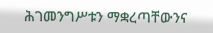ሕገመንግሥቱን ማቋረጣቸውንና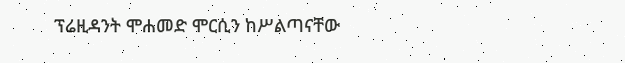ፕሬዚዳንት ሞሐመድ ሞርሲን ከሥልጣናቸው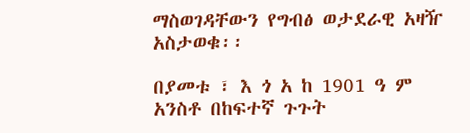ማስወገዳቸውን የግብፅ ወታደራዊ አዛዥ አስታወቁ፡፡

በያመቱ ፣ እ ጎ አ ከ 1901 ዓ ም አንስቶ በከፍተኛ ጉጉት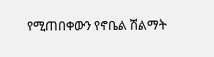የሚጠበቀውን የኖቤል ሽልማት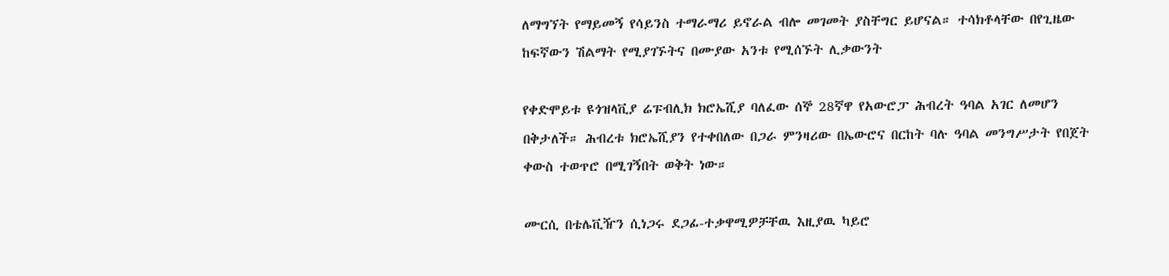ለማግኘት የማይመኝ የሳይንስ ተማራማሪ ይኖራል ብሎ መገመት ያስቸግር ይሆናል። ተሳክቶላቸው በየጊዜው ከፍኛውን ሽልማት የሚያገኙትና በሙያው አንቱ የሚሰኙት ሊቃውንት

የቀድሞይቱ ዩጎዝላቪያ ሬፑብሊክ ክሮኤሺያ ባለፈው ሰኞ 28ኛዋ የአውሮፓ ሕብረት ዓባል አገር ለመሆን በቅታለች። ሕብረቱ ክሮኤሺያን የተቀበለው በጋራ ምንዛሪው በኤውሮና በርከት ባሉ ዓባል መንግሥታት የበጀት ቀውስ ተወጥሮ በሚገኝበት ወቅት ነው።

ሙርሲ በቴሌቪዥን ሲነጋሩ ደጋፊ-ተቃዋሚዎቻቸዉ እዚያዉ ካይሮ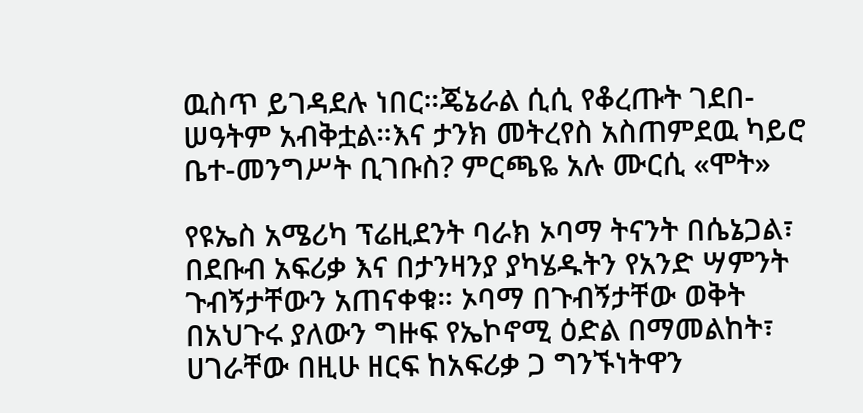ዉስጥ ይገዳደሉ ነበር።ጄኔራል ሲሲ የቆረጡት ገደበ-ሠዓትም አብቅቷል።እና ታንክ መትረየስ አስጠምደዉ ካይሮ ቤተ-መንግሥት ቢገቡስ? ምርጫዬ አሉ ሙርሲ «ሞት»

የዩኤስ አሜሪካ ፕሬዚደንት ባራክ ኦባማ ትናንት በሴኔጋል፣ በደቡብ አፍሪቃ እና በታንዛንያ ያካሄዱትን የአንድ ሣምንት ጉብኝታቸውን አጠናቀቁ። ኦባማ በጉብኝታቸው ወቅት በአህጉሩ ያለውን ግዙፍ የኤኮኖሚ ዕድል በማመልከት፣ ሀገራቸው በዚሁ ዘርፍ ከአፍሪቃ ጋ ግንኙነትዋን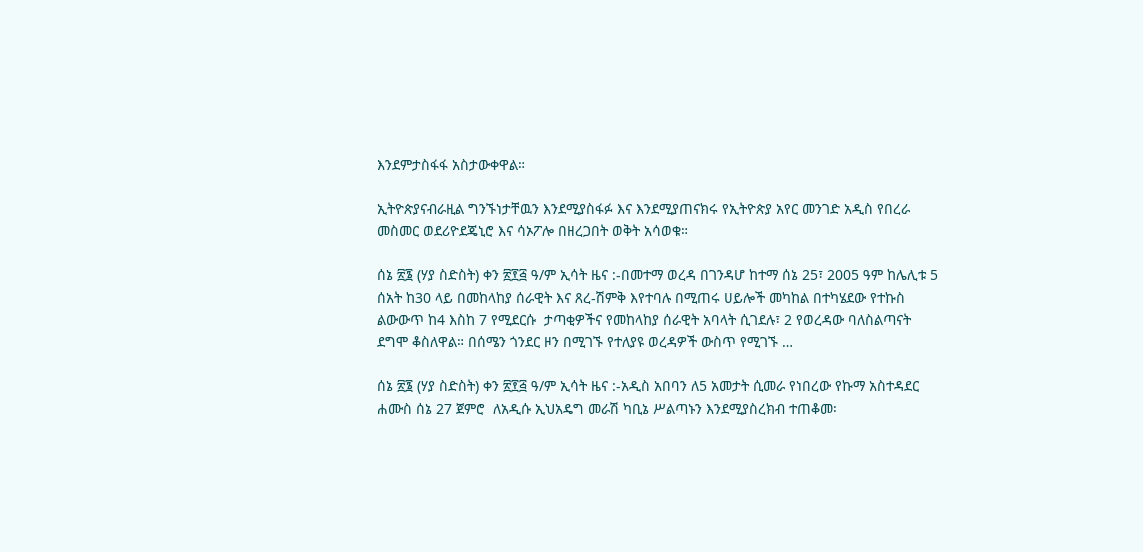እንደምታስፋፋ አስታውቀዋል።

ኢትዮጵያናብራዚል ግንኙነታቸዉን እንደሚያስፋፉ እና እንደሚያጠናክሩ የኢትዮጵያ አየር መንገድ አዲስ የበረራ መስመር ወደሪዮደጄኒሮ እና ሳኦፖሎ በዘረጋበት ወቅት አሳወቁ።

ሰኔ ፳፮ (ሃያ ስድስት) ቀን ፳፻፭ ዓ/ም ኢሳት ዜና :-በመተማ ወረዳ በገንዳሆ ከተማ ሰኔ 25፣ 2005 ዓም ከሌሊቱ 5 ሰአት ከ30 ላይ በመከላከያ ሰራዊት እና ጸረ-ሽምቅ እየተባሉ በሚጠሩ ሀይሎች መካከል በተካሄደው የተኩስ ልውውጥ ከ4 እስከ 7 የሚደርሱ  ታጣቂዎችና የመከላከያ ሰራዊት አባላት ሲገደሉ፣ 2 የወረዳው ባለስልጣናት ደግሞ ቆስለዋል። በሰሜን ጎንደር ዞን በሚገኙ የተለያዩ ወረዳዎች ውስጥ የሚገኙ …

ሰኔ ፳፮ (ሃያ ስድስት) ቀን ፳፻፭ ዓ/ም ኢሳት ዜና :-አዲስ አበባን ለ5 አመታት ሲመራ የነበረው የኩማ አስተዳደር  ሐሙስ ሰኔ 27 ጀምሮ  ለአዲሱ ኢህአዴግ መራሽ ካቢኔ ሥልጣኑን እንደሚያስረክብ ተጠቆመ፡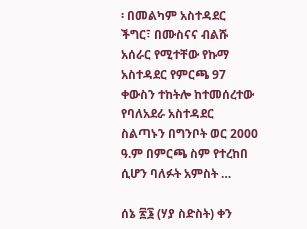፡ በመልካም አስተዳደር ችግር፣ በሙስናና ብልሹ አሰራር የሚተቸው የኩማ አስተዳደር የምርጫ 97 ቀውስን ተከትሎ ከተመሰረተው የባለአደራ አስተዳደር ስልጣኑን በግንቦት ወር 2000 ዓ.ም በምርጫ ስም የተረከበ ሲሆን ባለፉት አምስት …

ሰኔ ፳፮ (ሃያ ስድስት) ቀን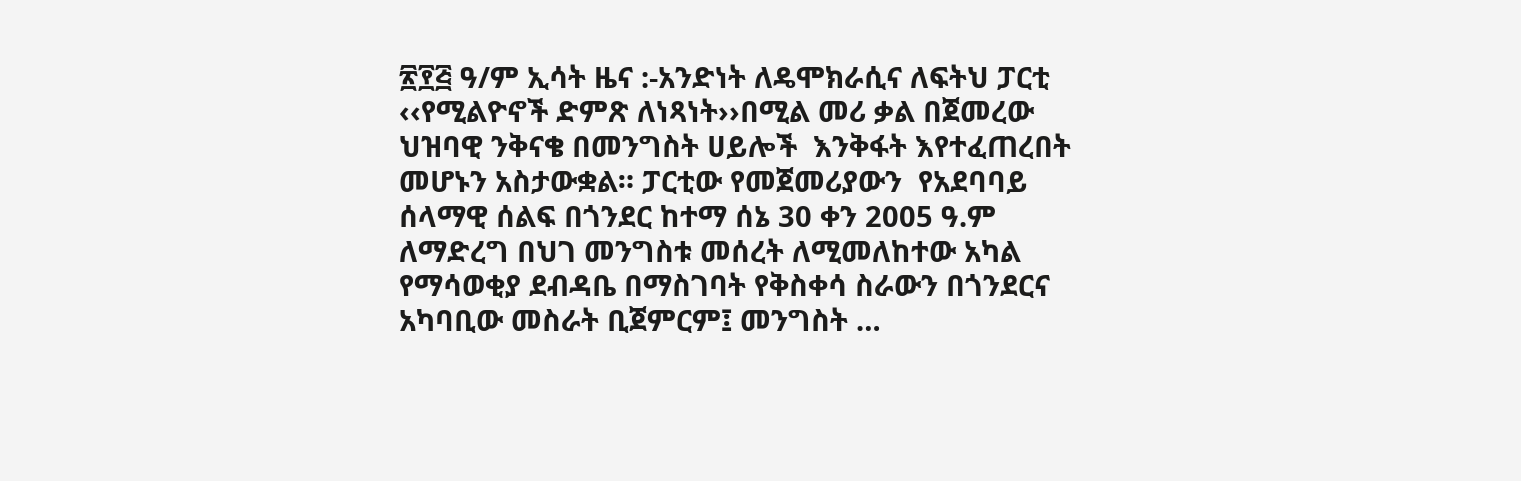፳፻፭ ዓ/ም ኢሳት ዜና :-አንድነት ለዴሞክራሲና ለፍትህ ፓርቲ ‹‹የሚልዮኖች ድምጽ ለነጻነት››በሚል መሪ ቃል በጀመረው ህዝባዊ ንቅናቄ በመንግስት ሀይሎች  እንቅፋት እየተፈጠረበት መሆኑን አስታውቋል። ፓርቲው የመጀመሪያውን  የአደባባይ ሰላማዊ ሰልፍ በጎንደር ከተማ ሰኔ 30 ቀን 2005 ዓ.ም ለማድረግ በህገ መንግስቱ መሰረት ለሚመለከተው አካል የማሳወቂያ ደብዳቤ በማስገባት የቅስቀሳ ስራውን በጎንደርና አካባቢው መስራት ቢጀምርም፤ መንግስት …